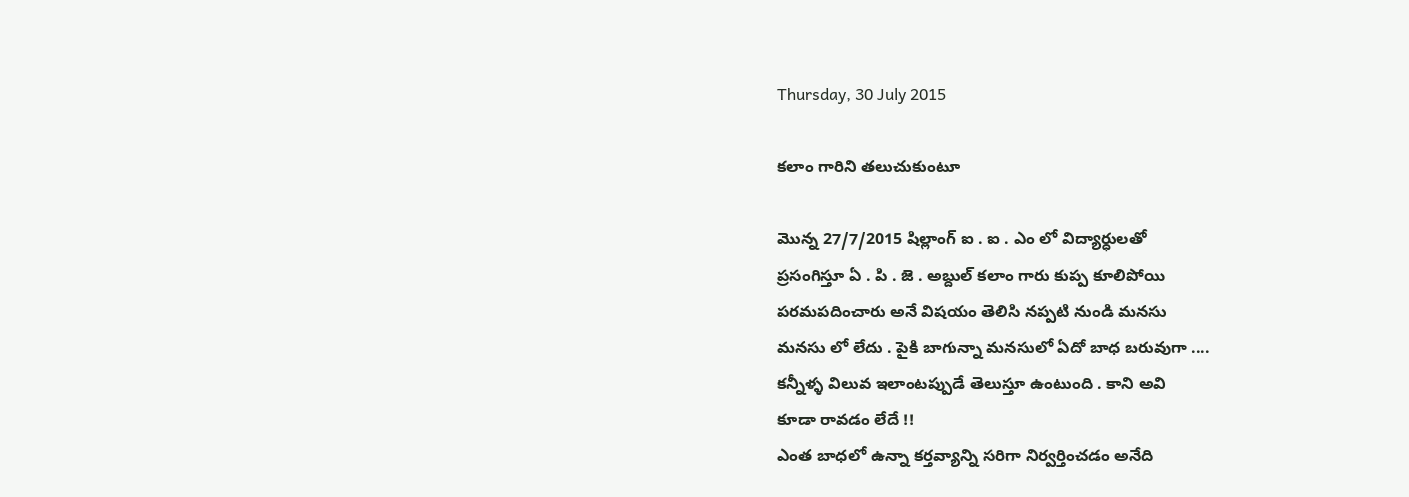Thursday, 30 July 2015

కలాం గారిని తలుచుకుంటూ

మొన్న 27/7/2015 షిల్లాంగ్ ఐ . ఐ . ఎం లో విద్యార్ధులతో
ప్రసంగిస్తూ ఏ . పి . జె . అబ్దుల్ కలాం గారు కుప్ప కూలిపోయి
పరమపదించారు అనే విషయం తెలిసి నప్పటి నుండి మనసు
మనసు లో లేదు . పైకి బాగున్నా మనసులో ఏదో బాధ బరువుగా ....
కన్నీళ్ళ విలువ ఇలాంటప్పుడే తెలుస్తూ ఉంటుంది . కాని అవి
కూడా రావడం లేదే !!
ఎంత బాధలో ఉన్నా కర్తవ్యాన్ని సరిగా నిర్వర్తించడం అనేది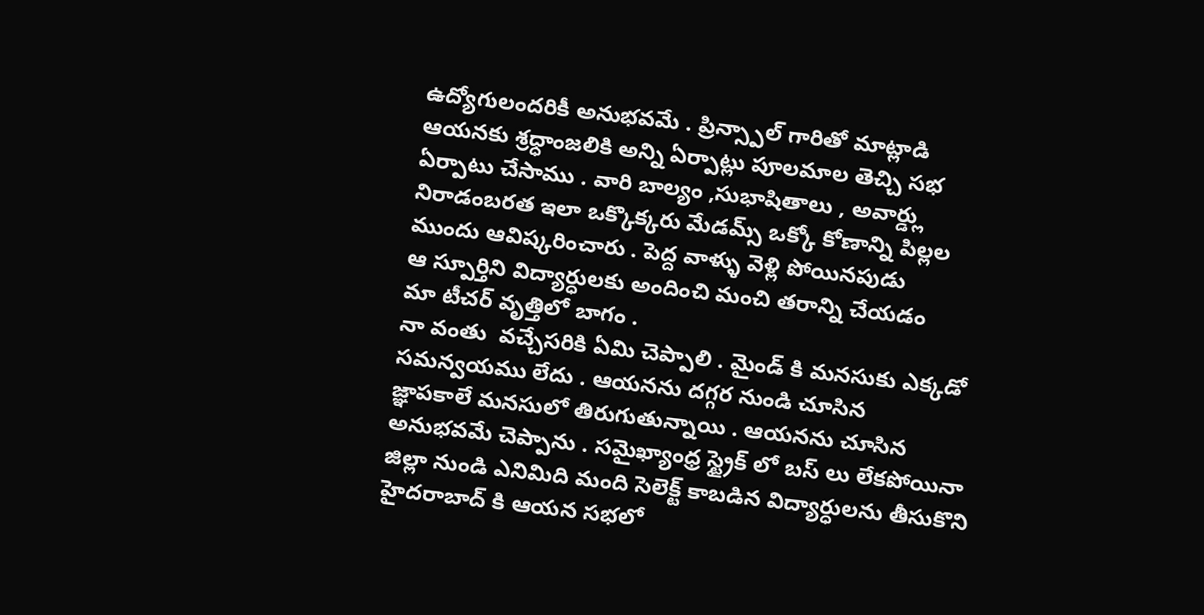ఉద్యోగులందరికీ అనుభవమే . ప్రిన్స్పాల్ గారితో మాట్లాడి
ఆయనకు శ్రధ్ధాంజలికి అన్ని ఏర్పాట్లు పూలమాల తెచ్చి సభ
ఏర్పాటు చేసాము . వారి బాల్యం ,సుభాషితాలు , అవార్డ్లు
నిరాడంబరత ఇలా ఒక్కొక్కరు మేడమ్స్ ఒక్కో కోణాన్ని పిల్లల
ముందు ఆవిష్కరించారు . పెద్ద వాళ్ళు వెళ్లి పోయినపుడు
ఆ స్పూర్తిని విద్యార్ధులకు అందించి మంచి తరాన్ని చేయడం
మా టీచర్ వృత్తిలో బాగం .
నా వంతు  వచ్చేసరికి ఏమి చెప్పాలి . మైండ్ కి మనసుకు ఎక్కడో
సమన్వయము లేదు . ఆయనను దగ్గర నుండి చూసిన
జ్ఞాపకాలే మనసులో తిరుగుతున్నాయి . ఆయనను చూసిన
అనుభవమే చెప్పాను . సమైఖ్యాంధ్ర స్ట్రైక్ లో బస్ లు లేకపోయినా
జిల్లా నుండి ఎనిమిది మంది సెలెక్ట్ కాబడిన విద్యార్ధులను తీసుకొని
హైదరాబాద్ కి ఆయన సభలో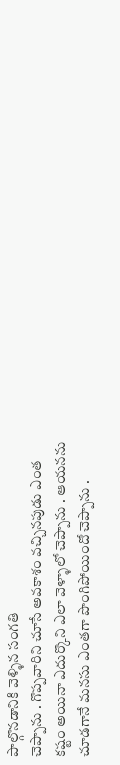పాల్గొనడానికి వెళ్ళిన సంగతి
చెప్పాను . గొప్పవారిని చూసే అవకాశం వచ్చినపుడు ఎంత
కష్టం అయినా ఎదుర్కొని ఎలా వెళ్ళాలో చెప్పాను . ఆయనను
చూడగానే మనసు ఎంతగా పొంగిపోయిందో చెప్పాను .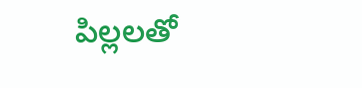పిల్లలతో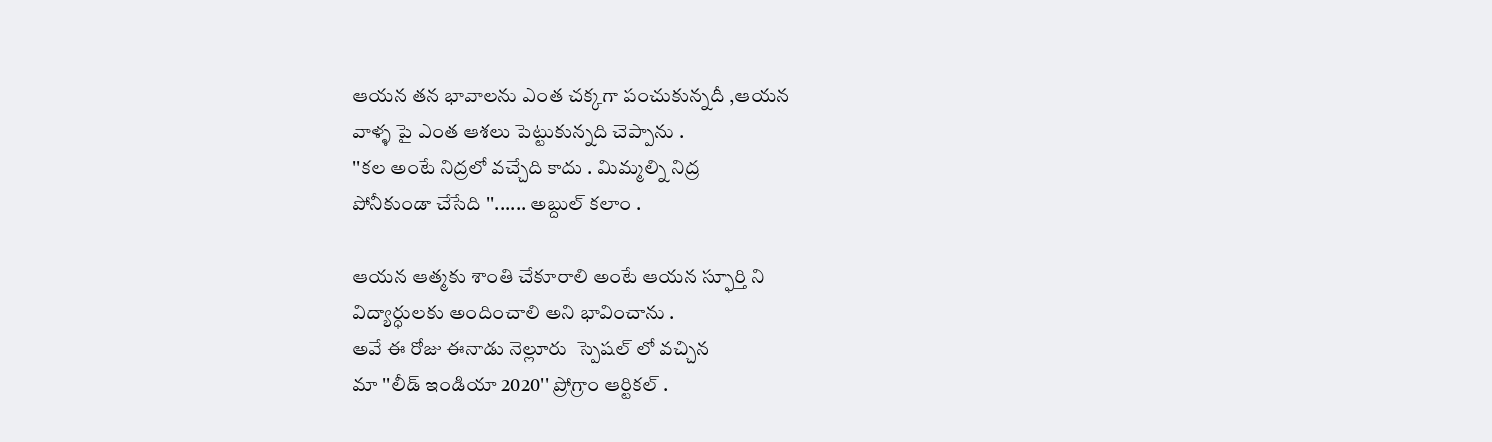ఆయన తన భావాలను ఎంత చక్కగా పంచుకున్నదీ ,ఆయన
వాళ్ళ పై ఎంత ఆశలు పెట్టుకున్నది చెప్పాను .
''కల అంటే నిద్రలో వచ్చేది కాదు . మిమ్మల్ని నిద్ర
పోనీకుండా చేసేది ''...... అబ్దుల్ కలాం .

ఆయన ఆత్మకు శాంతి చేకూరాలి అంటే ఆయన స్ఫూర్తి ని
విద్యార్ధులకు అందించాలి అని భావించాను .
అవే ఈ రోజు ఈనాడు నెల్లూరు  స్పెషల్ లో వచ్చిన
మా ''లీడ్ ఇండియా 2020'' ప్రోగ్రాం ఆర్టికల్ .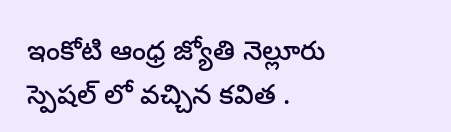ఇంకోటి ఆంధ్ర జ్యోతి నెల్లూరు స్పెషల్ లో వచ్చిన కవిత .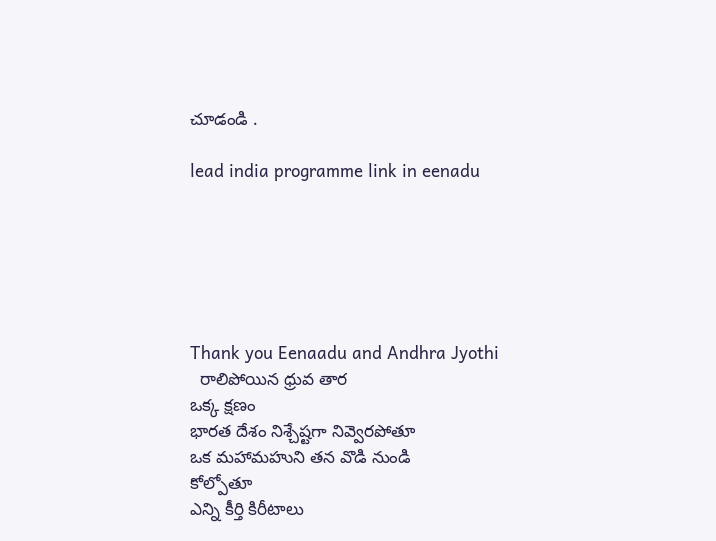చూడండి .

lead india programme link in eenadu






Thank you Eenaadu and Andhra Jyothi
  రాలిపోయిన ధ్రువ తార
ఒక్క క్షణం
భారత దేశం నిశ్చేష్టగా నివ్వెరపోతూ
ఒక మహామహుని తన వొడి నుండి
కోల్పోతూ
ఎన్ని కీర్తి కిరీటాలు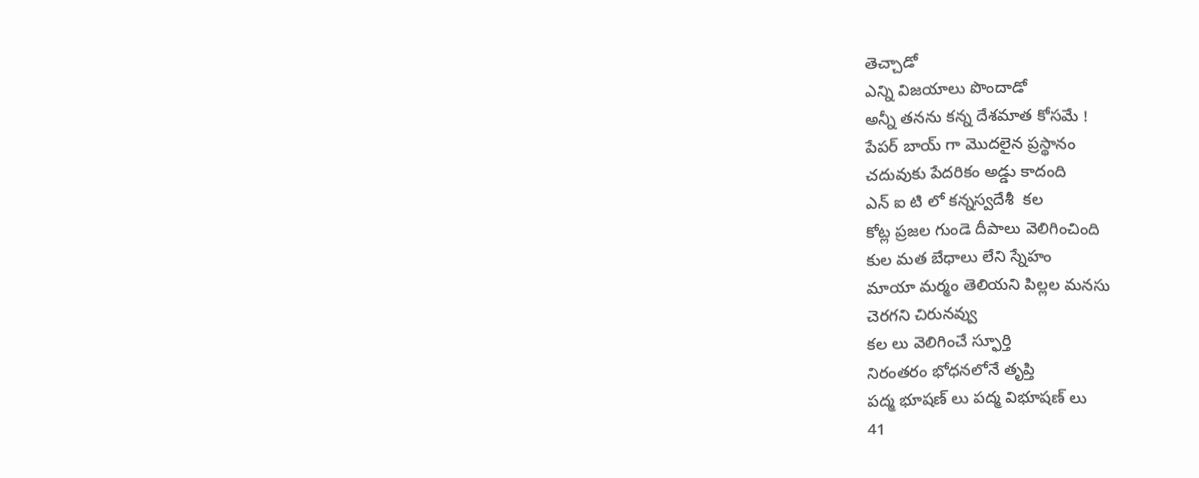తెచ్చాడో
ఎన్ని విజయాలు పొందాడో
అన్నీ తనను కన్న దేశమాత కోసమే !
పేపర్ బాయ్ గా మొదలైన ప్రస్థానం
చదువుకు పేదరికం అడ్డు కాదంది
ఎన్ ఐ టి లో కన్నస్వదేశీ  కల
కోట్ల ప్రజల గుండె దీపాలు వెలిగించింది
కుల మత బేధాలు లేని స్నేహం
మాయా మర్మం తెలియని పిల్లల మనసు
చెరగని చిరునవ్వు
కల లు వెలిగించే స్ఫూర్తి
నిరంతరం భోధనలోనే తృప్తి
పద్మ భూషణ్ లు పద్మ విభూషణ్ లు
41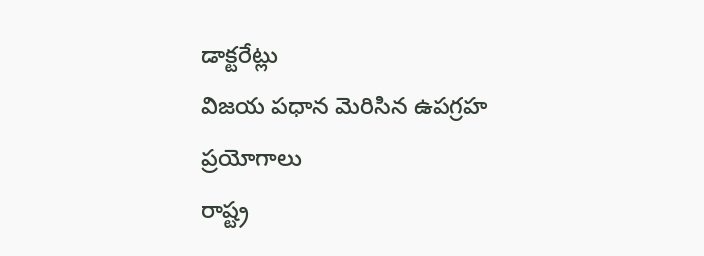డాక్టరేట్లు
విజయ పధాన మెరిసిన ఉపగ్రహ ప్రయోగాలు
రాష్ట్ర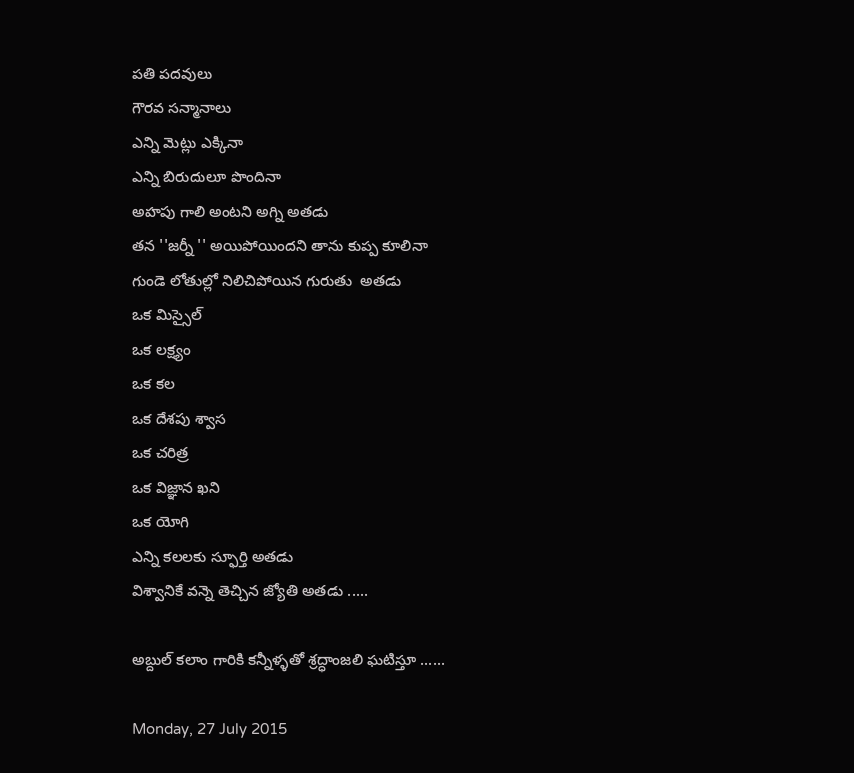పతి పదవులు
గౌరవ సన్మానాలు
ఎన్ని మెట్లు ఎక్కినా
ఎన్ని బిరుదులూ పొందినా
అహపు గాలి అంటని అగ్ని అతడు
తన ''జర్నీ '' అయిపోయిందని తాను కుప్ప కూలినా
గుండె లోతుల్లో నిలిచిపోయిన గురుతు  అతడు
ఒక మిస్సైల్
ఒక లక్ష్యం
ఒక కల
ఒక దేశపు శ్వాస
ఒక చరిత్ర
ఒక విజ్ఞాన ఖని
ఒక యోగి
ఎన్ని కలలకు స్ఫూర్తి అతడు
విశ్వానికే వన్నె తెచ్చిన జ్యోతి అతడు .....

అబ్దుల్ కలాం గారికి కన్నీళ్ళతో శ్రద్ధాంజలి ఘటిస్తూ ......

Monday, 27 July 2015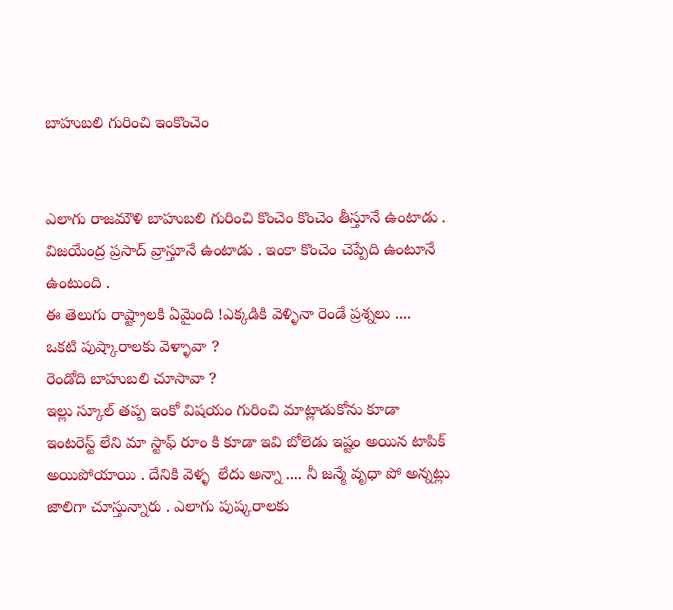బాహుబలి గురించి ఇంకొంచెం


ఎలాగు రాజమౌళి బాహుబలి గురించి కొంచెం కొంచెం తీస్తూనే ఉంటాడు .
విజయేంద్ర ప్రసాద్ వ్రాస్తూనే ఉంటాడు . ఇంకా కొంచెం చెప్పేది ఉంటూనే ఉంటుంది .
ఈ తెలుగు రాష్ట్రాలకి ఏమైంది !ఎక్కడికి వెళ్ళినా రెండే ప్రశ్నలు ....
ఒకటి పుష్కారాలకు వెళ్ళావా ?
రెండోది బాహుబలి చూసావా ?
ఇల్లు స్కూల్ తప్ప ఇంకో విషయం గురించి మాట్లాడుకోను కూడా
ఇంటరెస్ట్ లేని మా స్టాఫ్ రూం కి కూడా ఇవి బోలెడు ఇష్టం అయిన టాపిక్
అయిపోయాయి . దేనికి వెళ్ళ  లేదు అన్నా .... నీ జన్మే వృధా పో అన్నట్లు
జాలిగా చూస్తున్నారు . ఎలాగు పుష్కరాలకు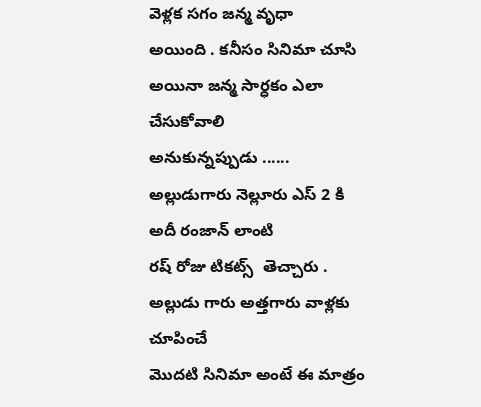వెళ్లక సగం జన్మ వృధా
అయింది . కనీసం సినిమా చూసి అయినా జన్మ సార్ధకం ఎలా చేసుకోవాలి
అనుకున్నప్పుడు ...... అల్లుడుగారు నెల్లూరు ఎస్ 2 కి అదీ రంజాన్ లాంటి
రష్ రోజు టికట్స్  తెచ్చారు . అల్లుడు గారు అత్తగారు వాళ్లకు చూపించే
మొదటి సినిమా అంటే ఈ మాత్రం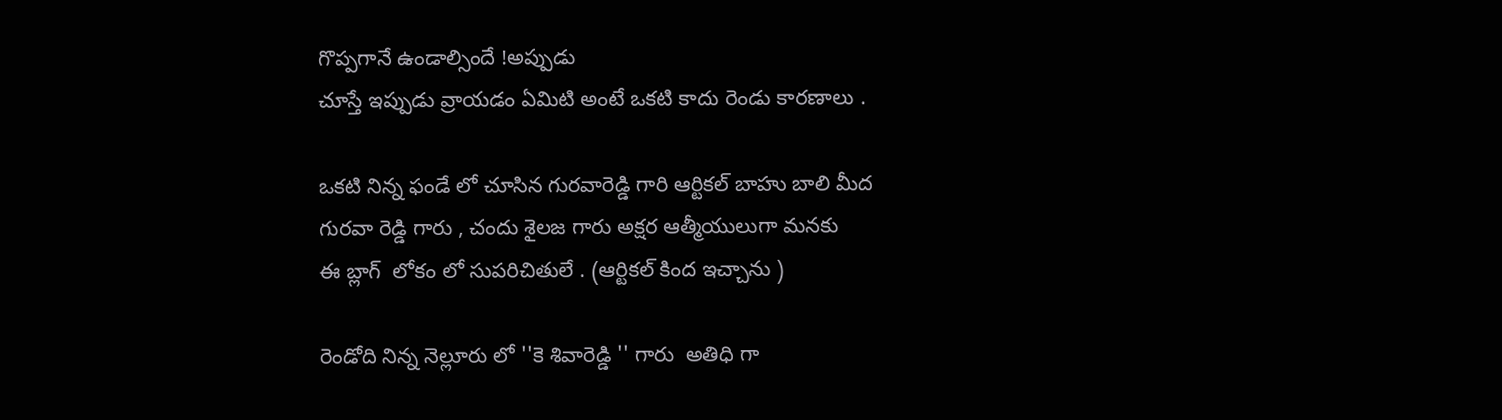గొప్పగానే ఉండాల్సిందే !అప్పుడు
చూస్తే ఇప్పుడు వ్రాయడం ఏమిటి అంటే ఒకటి కాదు రెండు కారణాలు .

ఒకటి నిన్న ఫండే లో చూసిన గురవారెడ్డి గారి ఆర్టికల్ బాహు బాలి మీద
గురవా రెడ్డి గారు , చందు శైలజ గారు అక్షర ఆత్మీయులుగా మనకు
ఈ బ్లాగ్  లోకం లో సుపరిచితులే . (ఆర్టికల్ కింద ఇచ్చాను )

రెండోది నిన్న నెల్లూరు లో ''కె శివారెడ్డి '' గారు  అతిధి గా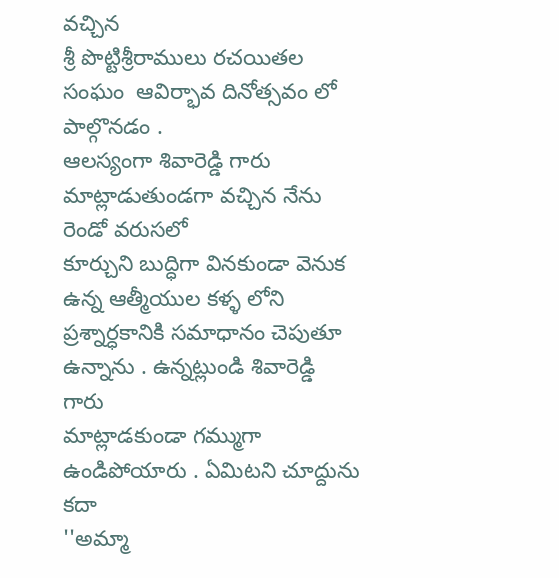వచ్చిన
శ్రీ పొట్టిశ్రీరాములు రచయితల సంఘం  ఆవిర్భావ దినోత్సవం లో పాల్గొనడం .
ఆలస్యంగా శివారెడ్డి గారు మాట్లాడుతుండగా వచ్చిన నేను రెండో వరుసలో
కూర్చుని బుద్ధిగా వినకుండా వెనుక ఉన్న ఆత్మీయుల కళ్ళ లోని
ప్రశ్నార్ధకానికి సమాధానం చెపుతూ ఉన్నాను . ఉన్నట్లుండి శివారెడ్డి గారు
మాట్లాడకుండా గమ్ముగా ఉండిపోయారు . ఏమిటని చూద్దును కదా
''అమ్మా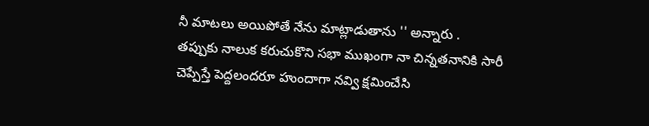నీ మాటలు అయిపోతే నేను మాట్లాడుతాను '' అన్నారు .
తప్పుకు నాలుక కరుచుకొని సభా ముఖంగా నా చిన్నతనానికి సారీ
చెప్పేస్తే పెద్దలందరూ హుందాగా నవ్వి క్షమించేసి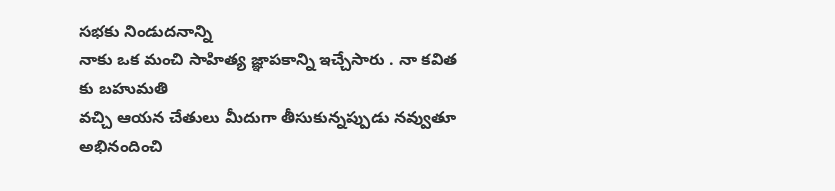సభకు నిండుదనాన్ని
నాకు ఒక మంచి సాహిత్య జ్ఞాపకాన్ని ఇచ్చేసారు . నా కవిత కు బహుమతి
వచ్చి ఆయన చేతులు మీదుగా తీసుకున్నప్పుడు నవ్వుతూ అభినందించి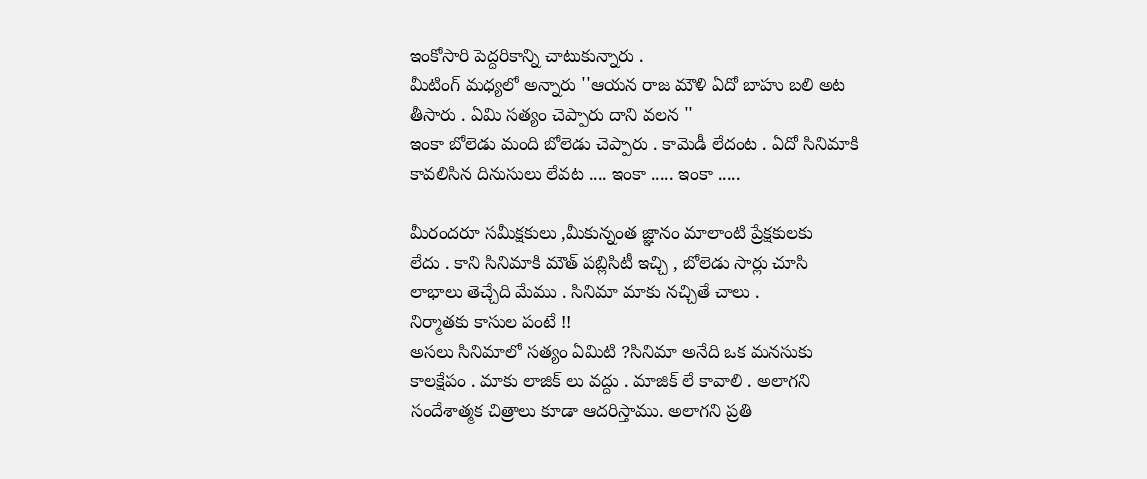ఇంకోసారి పెద్దరికాన్ని చాటుకున్నారు .
మీటింగ్ మధ్యలో అన్నారు ''ఆయన రాజ మౌళి ఏదో బాహు బలి అట
తీసారు . ఏమి సత్యం చెప్పారు దాని వలన ''
ఇంకా బోలెడు మంది బోలెడు చెప్పారు . కామెడీ లేదంట . ఏదో సినిమాకి
కావలిసిన దినుసులు లేవట .... ఇంకా ..... ఇంకా .....

మీరందరూ సమీక్షకులు ,మీకున్నంత జ్ఞానం మాలాంటి ప్రేక్షకులకు
లేదు . కాని సినిమాకి మౌత్ పబ్లిసిటీ ఇచ్చి , బోలెడు సార్లు చూసి
లాభాలు తెచ్చేది మేము . సినిమా మాకు నచ్చితే చాలు .
నిర్మాతకు కాసుల పంటే !!
అసలు సినిమాలో సత్యం ఏమిటి ?సినిమా అనేది ఒక మనసుకు
కాలక్షేపం . మాకు లాజిక్ లు వద్దు . మాజిక్ లే కావాలి . అలాగని
సందేశాత్మక చిత్రాలు కూడా ఆదరిస్తాము. అలాగని ప్రతి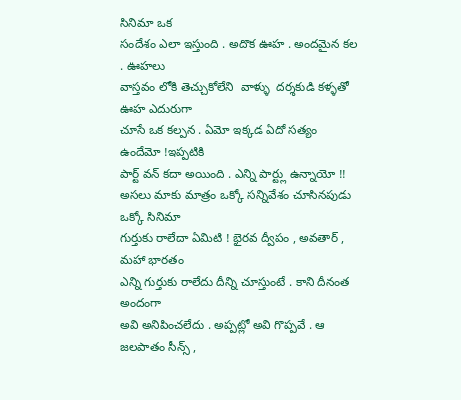సినిమా ఒక
సందేశం ఎలా ఇస్తుంది . అదొక ఊహ . అందమైన కల . ఊహలు
వాస్తవం లోకి తెచ్చుకోలేని  వాళ్ళు  దర్శకుడి కళ్ళతో ఊహ ఎదురుగా
చూసే ఒక కల్పన . ఏమో ఇక్కడ ఏదో సత్యం ఉందేమో !ఇప్పటికి
పార్ట్ వన్ కదా అయింది . ఎన్ని పార్ట్లు ఉన్నాయో !!
అసలు మాకు మాత్రం ఒక్కో సన్నివేశం చూసినపుడు ఒక్కో సినిమా
గుర్తుకు రాలేదా ఏమిటి ! భైరవ ద్వీపం , అవతార్ , మహా భారతం
ఎన్ని గుర్తుకు రాలేదు దీన్ని చూస్తుంటే . కాని దీనంత అందంగా
అవి అనిపించలేదు . అప్పట్లో అవి గొప్పవే . ఆ జలపాతం సీన్స్ ,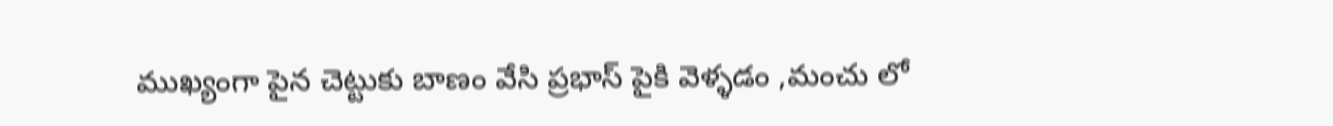ముఖ్యంగా పైన చెట్టుకు బాణం వేసి ప్రభాస్ పైకి వెళ్ళడం ,మంచు లో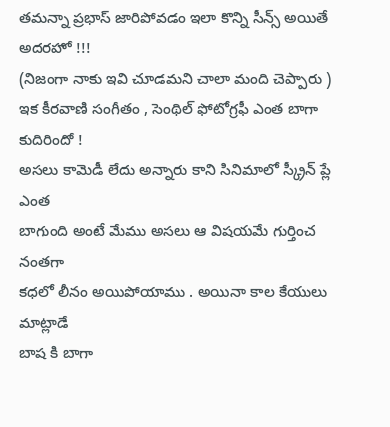తమన్నా ప్రభాస్ జారిపోవడం ఇలా కొన్ని సీన్స్ అయితే అదరహో !!!
(నిజంగా నాకు ఇవి చూడమని చాలా మంది చెప్పారు )
ఇక కీరవాణి సంగీతం , సెంథిల్ ఫోటోగ్రఫీ ఎంత బాగా కుదిరిందో !
అసలు కామెడీ లేదు అన్నారు కాని సినిమాలో స్క్రీన్ ప్లే ఎంత
బాగుంది అంటే మేము అసలు ఆ విషయమే గుర్తించ నంతగా
కధలో లీనం అయిపోయాము . అయినా కాల కేయులు మాట్లాడే
బాష కి బాగా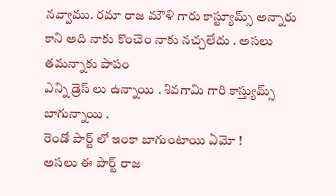నవ్వాము. రమా రాజ మౌళి గారు కాస్ట్యూమ్స్ అన్నారు
కాని అది నాకు కొంచెం నాకు నచ్చలేదు . అసలు తమన్నాకు పాపం
ఎన్ని డ్రెస్ లు ఉన్నాయి . శివగామి గారి కాస్త్యుమ్స్ బాగున్నాయి .
రెండో పార్ట్ లో ఇంకా బాగుంటాయి ఏమో !
అసలు ఈ పార్ట్ రాజ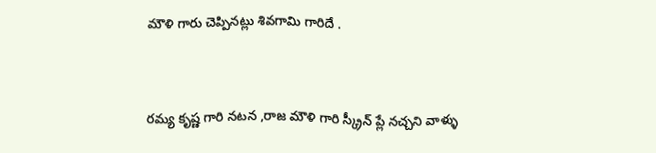మౌళి గారు చెప్పినట్లు శివగామి గారిదే .


రమ్య కృష్ణ గారి నటన ,రాజ మౌళి గారి స్క్రీన్ ప్లే నచ్చని వాళ్ళు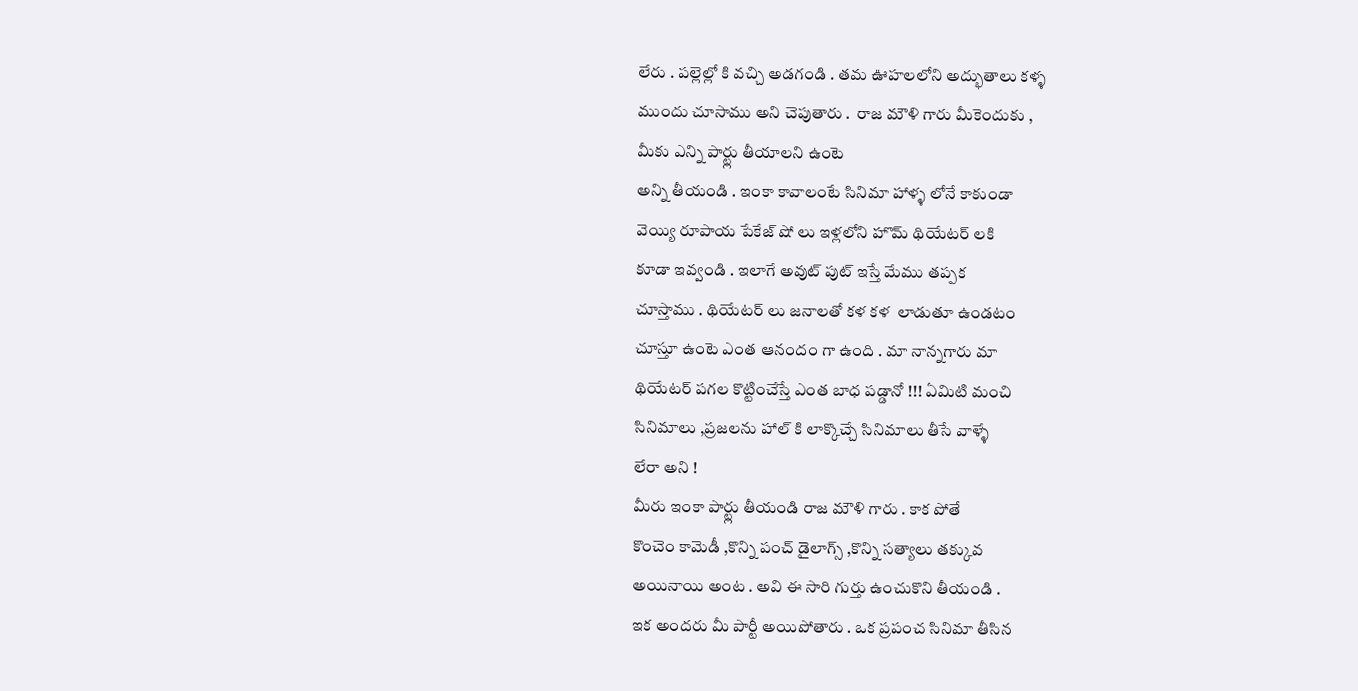లేరు . పల్లెల్లో కి వచ్చి అడగండి . తమ ఊహలలోని అద్భుతాలు కళ్ళ
ముందు చూసాము అని చెపుతారు .  రాజ మౌళి గారు మీకెందుకు ,
మీకు ఎన్ని పార్ట్లు తీయాలని ఉంటె
అన్ని తీయండి . ఇంకా కావాలంటే సినిమా హాళ్ళ లోనే కాకుండా
వెయ్యి రూపాయ పేకేజ్ షో లు ఇళ్లలోని హొమ్ థియేటర్ లకి
కూడా ఇవ్వండి . ఇలాగే అవుట్ పుట్ ఇస్తే మేము తప్పక
చూస్తాము . థియేటర్ లు జనాలతో కళ కళ  లాడుతూ ఉండటం
చూస్తూ ఉంటె ఎంత ఆనందం గా ఉంది . మా నాన్నగారు మా
థియేటర్ పగల కొట్టించేస్తే ఎంత బాధ పడ్డానో !!! ఏమిటి మంచి
సినిమాలు ,ప్రజలను హాల్ కి లాక్కొచ్చే సినిమాలు తీసే వాళ్ళే
లేరా అని !
మీరు ఇంకా పార్ట్లు తీయండి రాజ మౌళి గారు . కాక పోతే
కొంచెం కామెడీ ,కొన్ని పంచ్ డైలాగ్స్ ,కొన్ని సత్యాలు తక్కువ
అయినాయి అంట . అవి ఈ సారి గుర్తు ఉంచుకొని తీయండి .
ఇక అందరు మీ పార్టీ అయిపోతారు . ఒక ప్రపంచ సినిమా తీసిన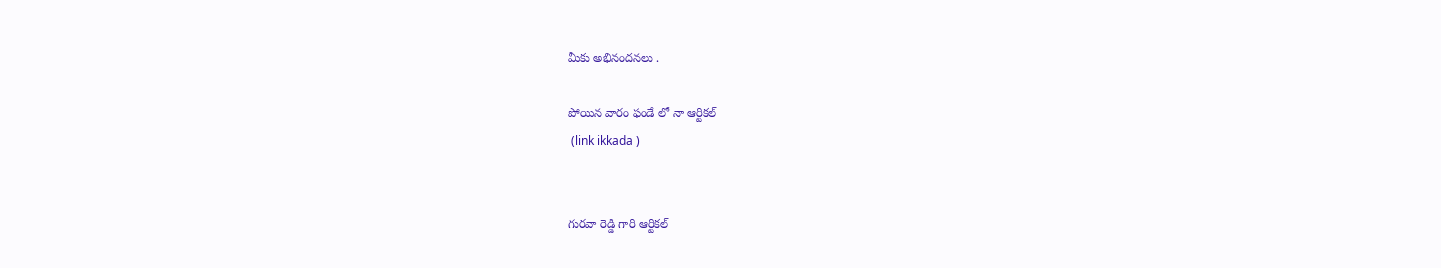మీకు అభినందనలు .

పోయిన వారం ఫండే లో నా ఆర్టికల్
 (link ikkada )


గురవా రెడ్డి గారి ఆర్టికల్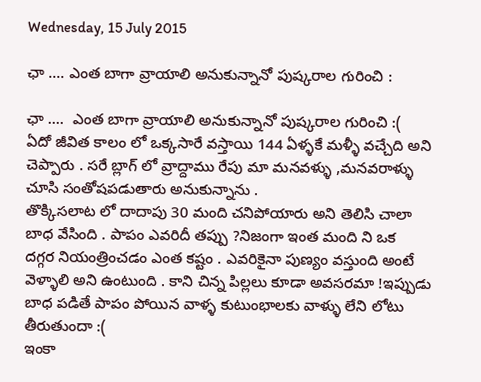Wednesday, 15 July 2015

ఛా .... ఎంత బాగా వ్రాయాలి అనుకున్నానో పుష్కరాల గురించి :

ఛా ....  ఎంత బాగా వ్రాయాలి అనుకున్నానో పుష్కరాల గురించి :(
ఏదో జీవిత కాలం లో ఒక్కసారే వస్తాయి 144 ఏళ్ళకే మళ్ళీ వచ్చేది అని
చెప్పారు . సరే బ్లాగ్ లో వ్రాద్దాము రేపు మా మనవళ్ళు ,మనవరాళ్ళు
చూసి సంతోషపడుతారు అనుకున్నాను .
తొక్కిసలాట లో దాదాపు 30 మంది చనిపోయారు అని తెలిసి చాలా
బాధ వేసింది . పాపం ఎవరిదీ తప్పు ?నిజంగా ఇంత మంది ని ఒక
దగ్గర నియంత్రించడం ఎంత కష్టం . ఎవరికైనా పుణ్యం వస్తుంది అంటే
వెళ్ళాలి అని ఉంటుంది . కాని చిన్న పిల్లలు కూడా అవసరమా !ఇప్పుడు
బాధ పడితే పాపం పోయిన వాళ్ళ కుటుంభాలకు వాళ్ళు లేని లోటు
తీరుతుందా :(
ఇంకా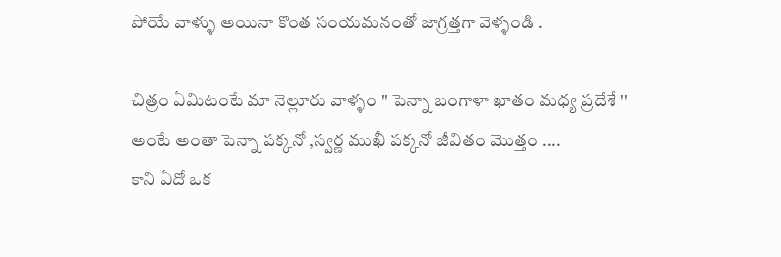పోయే వాళ్ళు అయినా కొంత సంయమనంతో జాగ్రత్తగా వెళ్ళండి .

చిత్రం ఏమిటంటే మా నెల్లూరు వాళ్ళం '' పెన్నా బంగాళా ఖాతం మధ్య ప్రదేశే ''
అంటే అంతా పెన్నా పక్కనో ,స్వర్ణ ముఖీ పక్కనో జీవితం మొత్తం ....
కాని ఏదో ఒక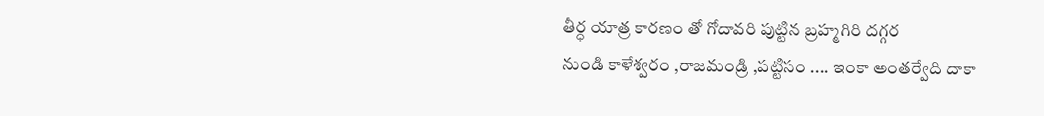తీర్ధ యాత్ర కారణం తో గోదావరి పుట్టిన బ్రహ్మగిరి దగ్గర
నుండి కాళేశ్వరం ,రాజమండ్రి ,పట్టిసం .... ఇంకా అంతర్వేది దాకా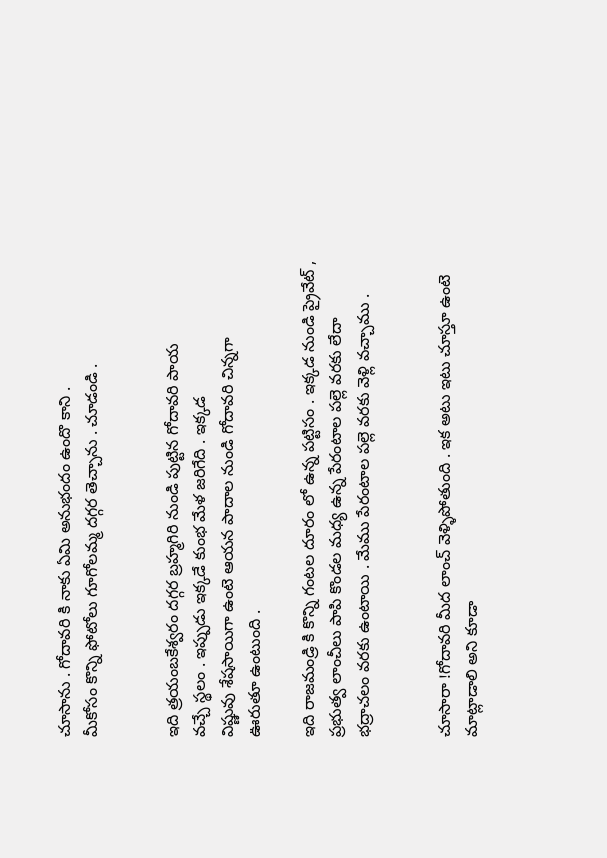చూసాను . గోదావరి కి నాకు ఏమి అనుభందం ఉందొ కాని .
మీకోసం కొన్ని ఫోటోలు గూగోలమ్మ దగ్గర తెచ్చాను . చూడండి .


ఇది త్రయంబకేశ్వరం దగ్గర బ్రహ్మగిరి నుండి పుట్టిన గోదావరి పాయ
వచ్చే స్థలం . ఇప్పుడు ఇక్కడే కుంభ మేళ జరిగేది . ఇక్కడ
విష్ణువు శేషసాయిగా ఉంటె ఆయన పాదాల నుండి గోదావరి చిన్నగా
ఊరుతూ ఉంటుంది .

ఇది రాజమండ్రి కి కొన్ని గంటల దూరం లో ఉన్న పట్టిసం . ఇక్కడ నుండి ప్రైవేట్ ,
ప్రభుత్వ లాంచీలు పాపి కొండల మధ్య ఉన్న పేరంటాల పల్లె వరకు లేదా
భద్రాచలం వరకు ఉంటాయి . మేము పేరంటాల పల్లె వరకు వెళ్లి వచ్చాము .


చూసారా !గోదావరి మీద లాంచ్ వెళ్ళిపోతుంది . ఇక అటు ఇటు చూస్తూ ఉంటె
మాట్లాడాలి అని కూడా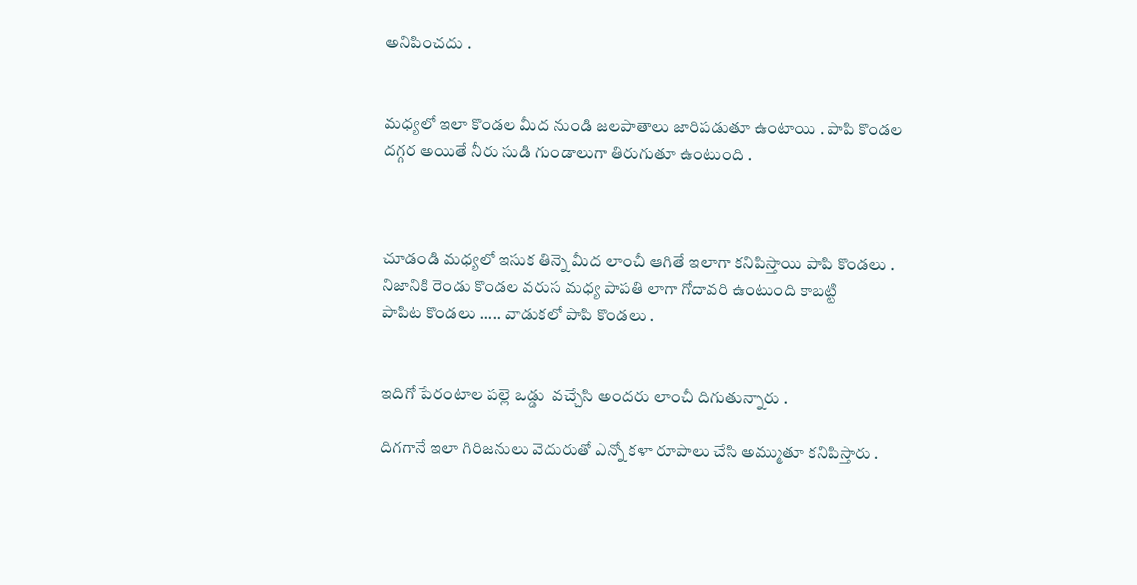అనిపించదు .


మధ్యలో ఇలా కొండల మీద నుండి జలపాతాలు జారిపడుతూ ఉంటాయి . పాపి కొండల
దగ్గర అయితే నీరు సుడి గుండాలుగా తిరుగుతూ ఉంటుంది .



చూడండి మధ్యలో ఇసుక తిన్నె మీద లాంచీ ఆగితే ఇలాగా కనిపిస్తాయి పాపి కొండలు .
నిజానికి రెండు కొండల వరుస మధ్య పాపతి లాగా గోదావరి ఉంటుంది కాబట్టి
పాపిట కొండలు ..... వాడుకలో పాపి కొండలు .


ఇదిగో పేరంటాల పల్లె ఒడ్డు  వచ్చేసి అందరు లాంచీ దిగుతున్నారు .

దిగగానే ఇలా గిరిజనులు వెదురుతో ఎన్నో కళా రూపాలు చేసి అమ్ముతూ కనిపిస్తారు .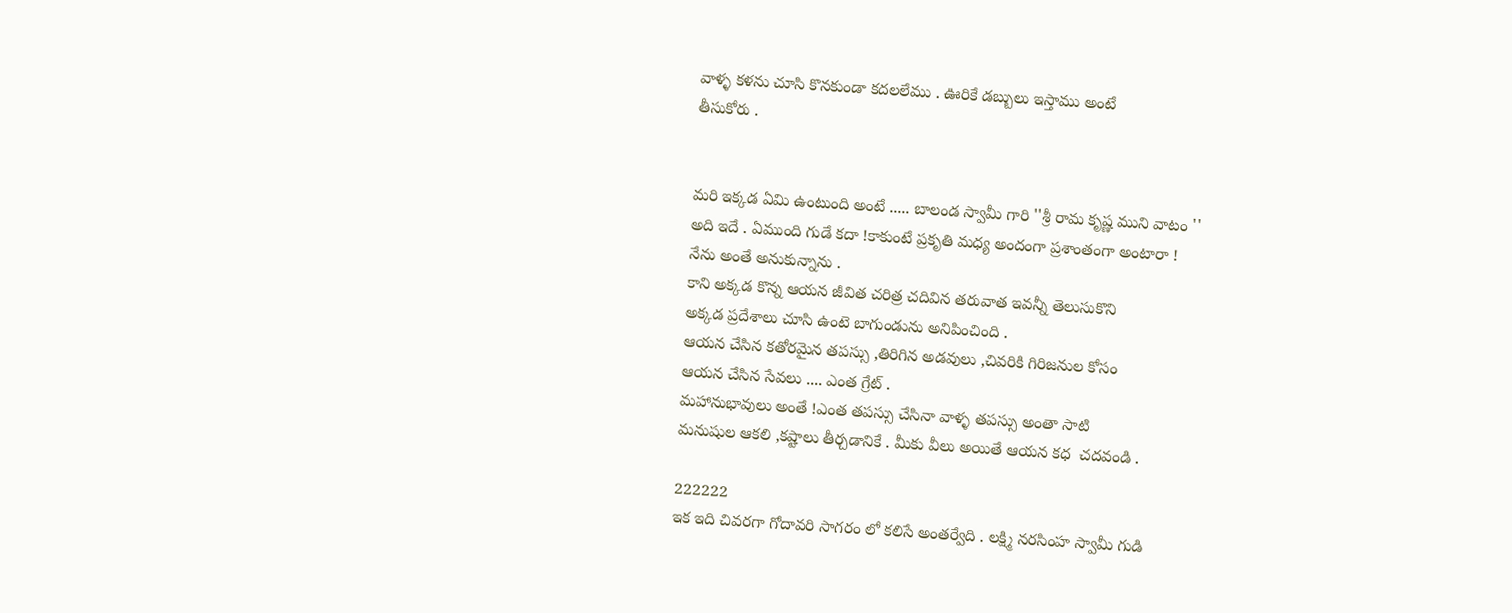వాళ్ళ కళను చూసి కొనకుండా కదలలేము . ఊరికే డబ్బులు ఇస్తాము అంటే
తీసుకోరు .


మరి ఇక్కడ ఏమి ఉంటుంది అంటే ..... బాలండ స్వామీ గారి ''శ్రీ రామ కృష్ణ ముని వాటం ''
అది ఇదే . ఏముంది గుడే కదా !కాకుంటే ప్రకృతి మధ్య అందంగా ప్రశాంతంగా అంటారా !
నేను అంతే అనుకున్నాను .
కాని అక్కడ కొన్న ఆయన జీవిత చరిత్ర చదివిన తరువాత ఇవన్నీ తెలుసుకొని
అక్కడ ప్రదేశాలు చూసి ఉంటె బాగుండును అనిపించింది .
ఆయన చేసిన కతోరమైన తపస్సు ,తిరిగిన అడవులు ,చివరికి గిరిజనుల కోసం
ఆయన చేసిన సేవలు .... ఎంత గ్రేట్ .
మహానుభావులు అంతే !ఎంత తపస్సు చేసినా వాళ్ళ తపస్సు అంతా సాటి
మనుషుల ఆకలి ,కష్టాలు తీర్చడానికే . మీకు వీలు అయితే ఆయన కధ  చదవండి .

222222
ఇక ఇది చివరగా గోదావరి సాగరం లో కలిసే అంతర్వేది . లక్ష్మి నరసింహ స్వామీ గుడి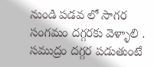నుండి పడవ లో సాగర సంగమం దగ్గరకు వెళ్ళాలి . సముద్రం దగ్గర పడుతుంటే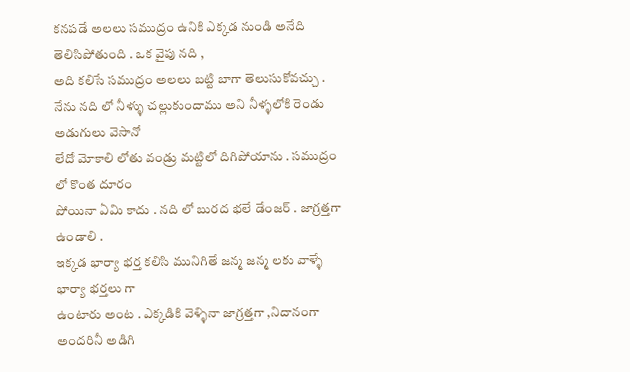కనపడే అలలు సముద్రం ఉనికి ఎక్కడ నుండి అనేది తెలిసిపోతుంది . ఒక వైపు నది ,
అది కలిసే సముద్రం అలలు బట్టి బాగా తెలుసుకోవచ్చు .
నేను నది లో నీళ్ళు చల్లుకుందాము అని నీళ్ళలోకి రెండు అడుగులు వెసానో
లేదో మోకాలి లోతు వండ్రు మట్టిలో దిగిపోయాను . సముద్రం లో కొంత దూరం
పోయినా ఏమి కాదు . నది లో బురద భలే డేంజర్ . జాగ్రత్తగా ఉండాలి .
ఇక్కడ భార్యా భర్త కలిసి మునిగితే జన్మ జన్మ లకు వాళ్ళే భార్యా భర్తలు గా
ఉంటారు అంట . ఎక్కడికి వెళ్ళినా జాగ్రత్తగా ,నిదానంగా అందరినీ అడిగి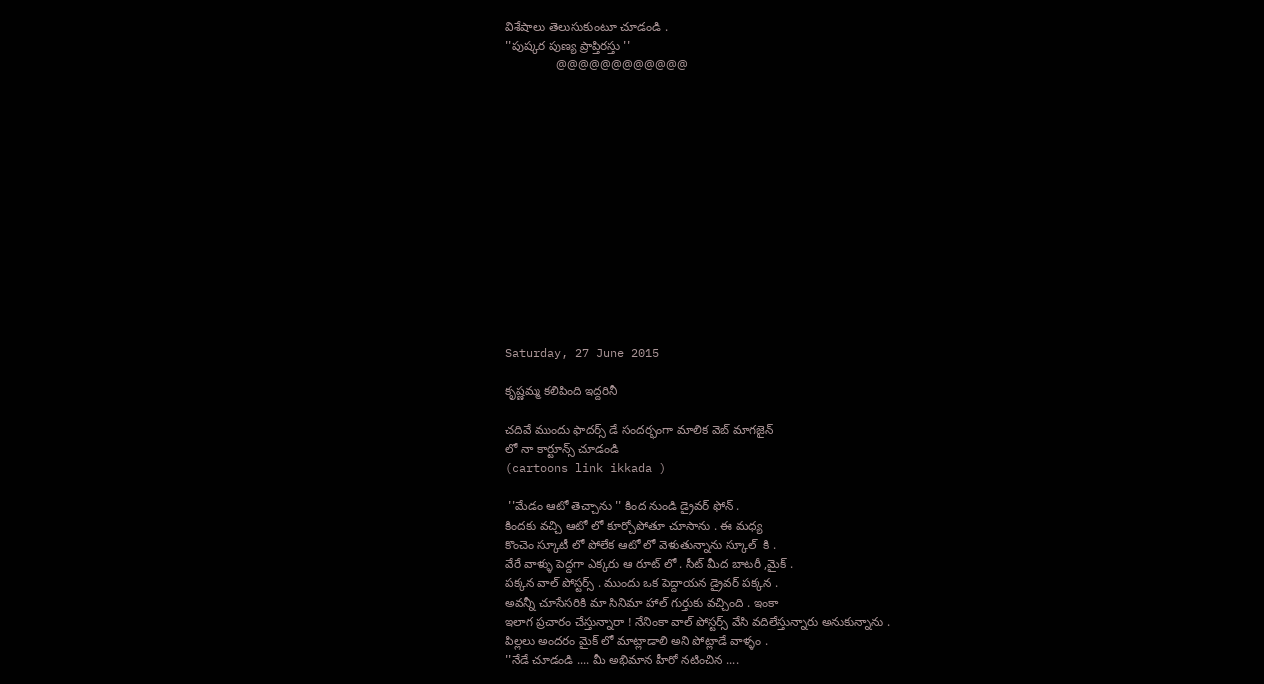విశేషాలు తెలుసుకుంటూ చూడండి .
''పుష్కర పుణ్య ప్రాప్తిరస్తు ''
               @@@@@@@@@@@@














Saturday, 27 June 2015

కృష్ణమ్మ కలిపింది ఇద్దరినీ

చదివే ముందు ఫాదర్స్ డే సందర్భంగా మాలిక వెబ్ మాగజైన్
లో నా కార్టూన్స్ చూడండి
(cartoons link ikkada )

 ''మేడం ఆటో తెచ్చాను '' కింద నుండి డ్రైవర్ ఫోన్ .
కిందకు వచ్చి ఆటో లో కూర్చోపోతూ చూసాను . ఈ మధ్య
కొంచెం స్కూటీ లో పోలేక ఆటో లో వెళుతున్నాను స్కూల్  కి .
వేరే వాళ్ళు పెద్దగా ఎక్కరు ఆ రూట్ లో . సీట్ మీద బాటరీ ,మైక్ .
పక్కన వాల్ పోస్టర్స్ . ముందు ఒక పెద్దాయన డ్రైవర్ పక్కన .
అవన్నీ చూసేసరికి మా సినిమా హాల్ గుర్తుకు వచ్చింది . ఇంకా
ఇలాగ ప్రచారం చేస్తున్నారా ! నేనింకా వాల్ పోస్టర్స్ వేసి వదిలేస్తున్నారు అనుకున్నాను .
పిల్లలు అందరం మైక్ లో మాట్లాడాలి అని పోట్లాడే వాళ్ళం .
''నేడే చూడండి .... మీ అభిమాన హీరో నటించిన ....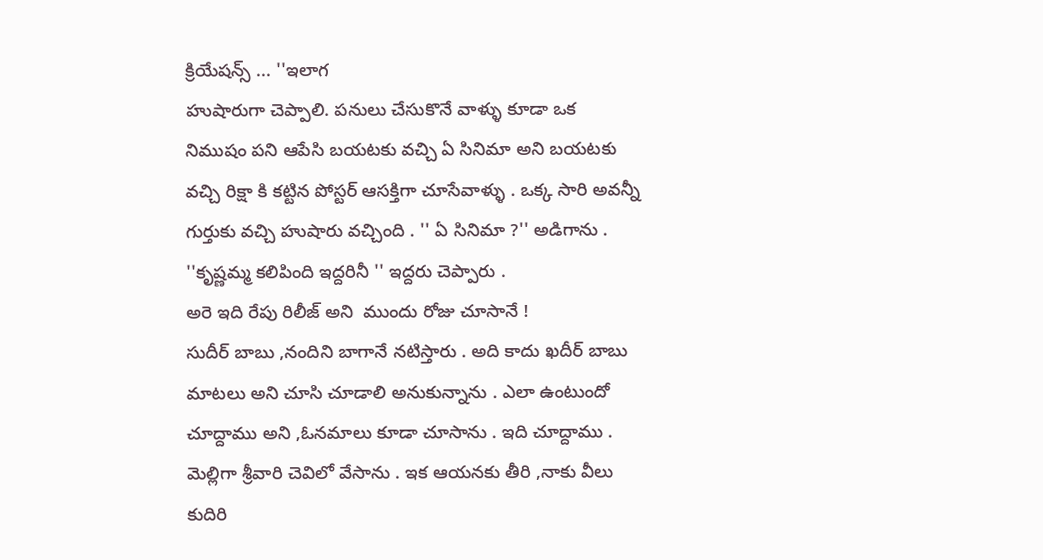క్రియేషన్స్ ... ''ఇలాగ
హుషారుగా చెప్పాలి. పనులు చేసుకొనే వాళ్ళు కూడా ఒక
నిముషం పని ఆపేసి బయటకు వచ్చి ఏ సినిమా అని బయటకు
వచ్చి రిక్షా కి కట్టిన పోస్టర్ ఆసక్తిగా చూసేవాళ్ళు . ఒక్క సారి అవన్నీ
గుర్తుకు వచ్చి హుషారు వచ్చింది . '' ఏ సినిమా ?'' అడిగాను .
''కృష్ణమ్మ కలిపింది ఇద్దరినీ '' ఇద్దరు చెప్పారు .
అరె ఇది రేపు రిలీజ్ అని  ముందు రోజు చూసానే !
సుదీర్ బాబు ,నందిని బాగానే నటిస్తారు . అది కాదు ఖదీర్ బాబు
మాటలు అని చూసి చూడాలి అనుకున్నాను . ఎలా ఉంటుందో
చూద్దాము అని ,ఓనమాలు కూడా చూసాను . ఇది చూద్దాము .
మెల్లిగా శ్రీవారి చెవిలో వేసాను . ఇక ఆయనకు తీరి ,నాకు వీలు
కుదిరి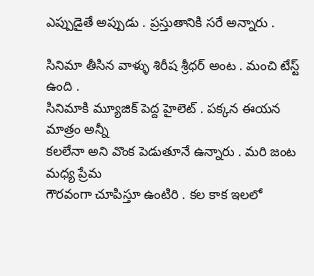ఎప్పుడైతే అప్పుడు . ప్రస్తుతానికి సరే అన్నారు .

సినిమా తీసిన వాళ్ళు శిరీష శ్రీధర్ అంట . మంచి టేస్ట్ ఉంది .
సినిమాకి మ్యూజిక్ పెద్ద హైలెట్ . పక్కన ఈయన మాత్రం అన్నీ
కలలేనా అని వొంక పెడుతూనే ఉన్నారు . మరి జంట మధ్య ప్రేమ
గౌరవంగా చూపిస్తూ ఉంటిరి . కల కాక ఇలలో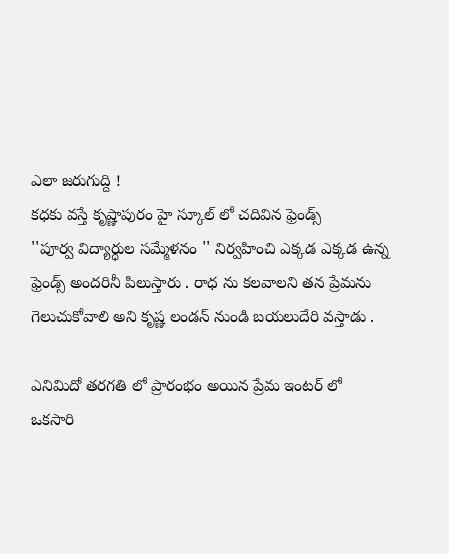ఎలా జరుగుద్ది !
కధకు వస్తే కృష్ణాపురం హై స్కూల్ లో చదివిన ఫ్రెండ్స్
''పూర్వ విద్యార్ధుల సమ్మేళనం '' నిర్వహించి ఎక్కడ ఎక్కడ ఉన్న
ఫ్రెండ్స్ అందరినీ పిలుస్తారు . రాధ ను కలవాలని తన ప్రేమను
గెలుచుకోవాలి అని కృష్ణ లండన్ నుండి బయలుదేరి వస్తాడు .

ఎనిమిదో తరగతి లో ప్రారంభం అయిన ప్రేమ ఇంటర్ లో
ఒకసారి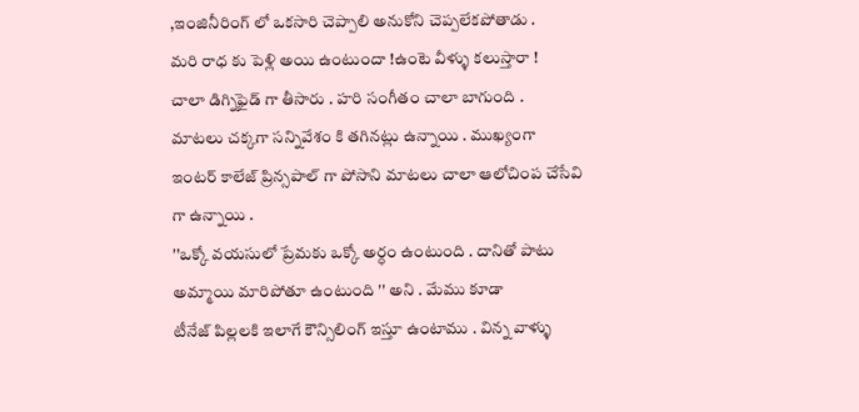,ఇంజినీరింగ్ లో ఒకసారి చెప్పాలి అనుకోని చెప్పలేకపోతాడు .
మరి రాధ కు పెళ్లి అయి ఉంటుందా !ఉంటె వీళ్ళు కలుస్తారా !
చాలా డిగ్నిఫైడ్ గా తీసారు . హరి సంగీతం చాలా బాగుంది .
మాటలు చక్కగా సన్నివేశం కి తగినట్లు ఉన్నాయి . ముఖ్యంగా
ఇంటర్ కాలేజ్ ప్రిన్సపాల్ గా పోసాని మాటలు చాలా ఆలోచింప చేసేవి
గా ఉన్నాయి .
''ఒక్కో వయసులో ప్రేమకు ఒక్కో అర్ధం ఉంటుంది . దానితో పాటు
అమ్మాయి మారిపోతూ ఉంటుంది '' అని . మేము కూడా
టీనేజ్ పిల్లలకి ఇలాగే కౌన్సిలింగ్ ఇస్తూ ఉంటాము . విన్న వాళ్ళు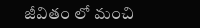జీవితం లో మంచి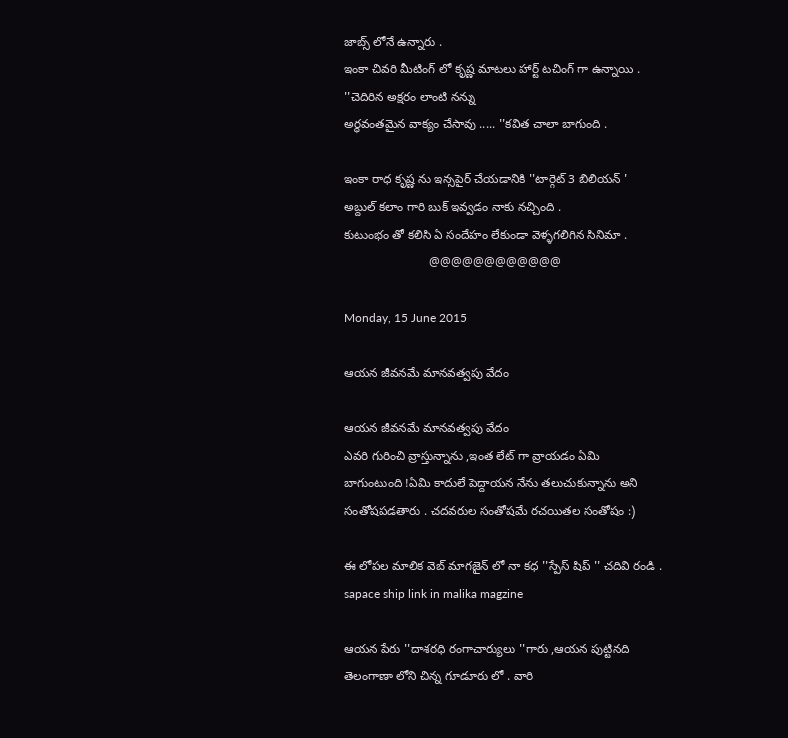జాబ్స్ లోనే ఉన్నారు .
ఇంకా చివరి మీటింగ్ లో కృష్ణ మాటలు హార్ట్ టచింగ్ గా ఉన్నాయి .
''చెదిరిన అక్షరం లాంటి నన్ను
అర్ధవంతమైన వాక్యం చేసావు ..... ''కవిత చాలా బాగుంది .

ఇంకా రాధ కృష్ణ ను ఇన్సపైర్ చేయడానికి ''టార్గెట్ 3 బిలియన్ '
అబ్దుల్ కలాం గారి బుక్ ఇవ్వడం నాకు నచ్చింది .
కుటుంభం తో కలిసి ఏ సందేహం లేకుండా వెళ్ళగలిగిన సినిమా .
                         @@@@@@@@@@@@

Monday, 15 June 2015

ఆయన జీవనమే మానవత్వపు వేదం

ఆయన జీవనమే మానవత్వపు వేదం
ఎవరి గురించి వ్రాస్తున్నాను ,ఇంత లేట్ గా వ్రాయడం ఏమి
బాగుంటుంది !ఏమి కాదులే పెద్దాయన నేను తలుచుకున్నాను అని
సంతోషపడతారు . చదవరుల సంతోషమే రచయితల సంతోషం :)

ఈ లోపల మాలిక వెబ్ మాగజైన్ లో నా కధ ''స్పేస్ షిప్ '' చదివి రండి .
sapace ship link in malika magzine

ఆయన పేరు ''దాశరధి రంగాచార్యులు ''గారు ,ఆయన పుట్టినది
తెలంగాణా లోని చిన్న గూడూరు లో . వారి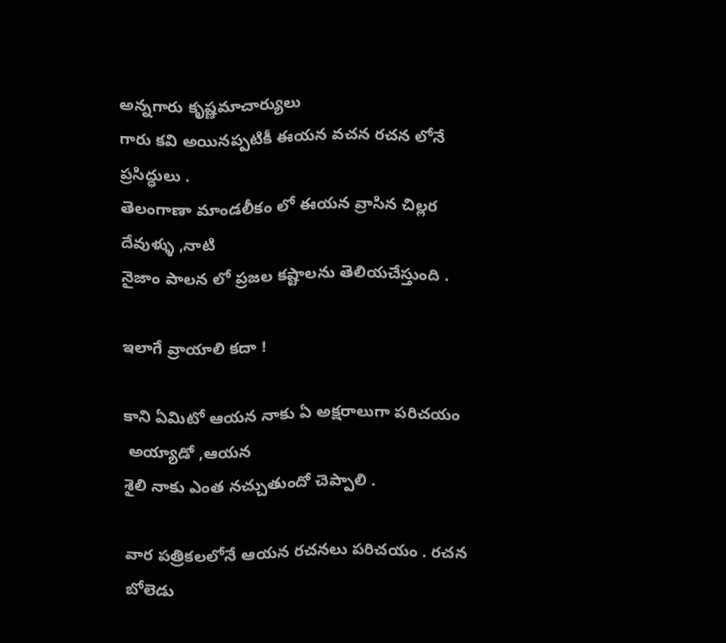అన్నగారు కృష్ణమాచార్యులు
గారు కవి అయినప్పటికీ ఈయన వచన రచన లోనే ప్రసిద్ధులు .
తెలంగాణా మాండలీకం లో ఈయన వ్రాసిన చిల్లర దేవుళ్ళు ,నాటి
నైజాం పాలన లో ప్రజల కష్టాలను తెలియచేస్తుంది .

ఇలాగే వ్రాయాలి కదా !

కాని ఏమిటో ఆయన నాకు ఏ అక్షరాలుగా పరిచయం
 అయ్యాడో ,ఆయన
శైలి నాకు ఎంత నచ్చుతుందో చెప్పాలి .

వార పత్రికలలోనే ఆయన రచనలు పరిచయం . రచన బోలెడు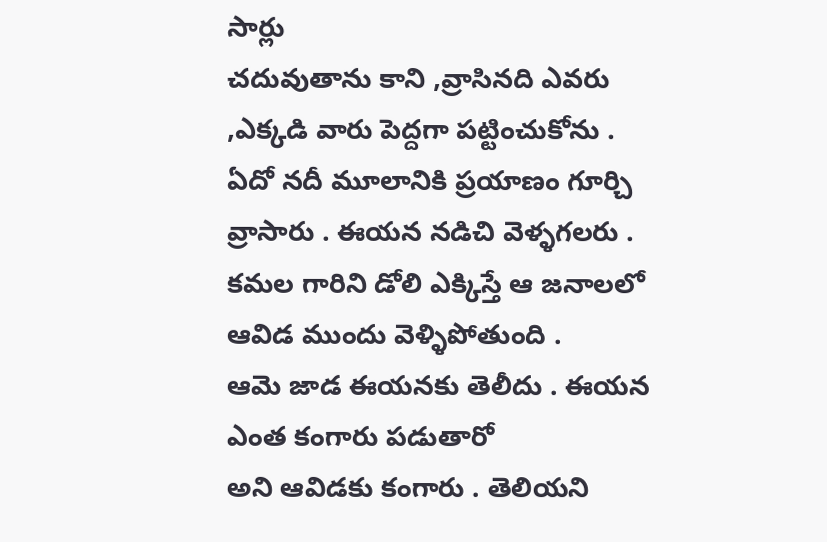సార్లు
చదువుతాను కాని ,వ్రాసినది ఎవరు ,ఎక్కడి వారు పెద్దగా పట్టించుకోను .
ఏదో నదీ మూలానికి ప్రయాణం గూర్చి వ్రాసారు . ఈయన నడిచి వెళ్ళగలరు .
కమల గారిని డోలి ఎక్కిస్తే ఆ జనాలలో ఆవిడ ముందు వెళ్ళిపోతుంది .
ఆమె జాడ ఈయనకు తెలీదు . ఈయన ఎంత కంగారు పడుతారో
అని ఆవిడకు కంగారు . తెలియని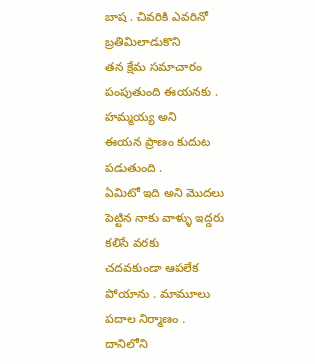బాష . చివరికి ఎవరినో బ్రతిమిలాడుకొని
తన క్షేమ సమాచారం పంపుతుంది ఈయనకు . హమ్మయ్య అని
ఈయన ప్రాణం కుదుట పడుతుంది .
ఏమిటో ఇది అని మొదలు పెట్టిన నాకు వాళ్ళు ఇద్దరు కలిసే వరకు
చదవకుండా ఆపలేక పోయాను . మామూలు పదాల నిర్మాణం .
దానిలోని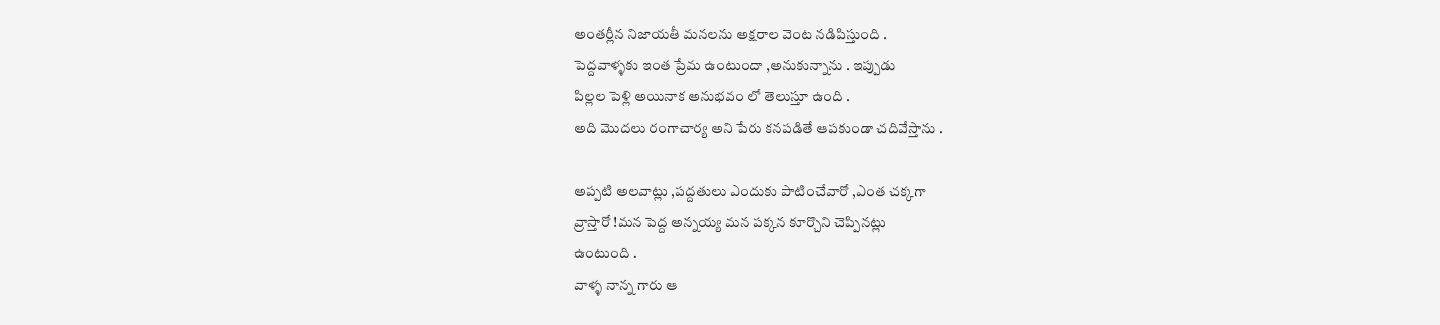అంతర్లీన నిజాయతీ మనలను అక్షరాల వెంట నడిపిస్తుంది .
పెద్దవాళ్ళకు ఇంత ప్రేమ ఉంటుందా ,అనుకున్నాను . ఇప్పుడు
పిల్లల పెళ్లి అయినాక అనుభవం లో తెలుస్తూ ఉంది .
అది మొదలు రంగాచార్య అని పేరు కనపడితే ఆపకుండా చదివేస్తాను .

అప్పటి అలవాట్లు ,పద్దతులు ఎందుకు పాటించేవారో ,ఎంత చక్కగా
వ్రాస్తారో !మన పెద్ద అన్నయ్య మన పక్కన కూర్చొని చెప్పినట్లు
ఉంటుంది .
వాళ్ళ నాన్న గారు ఆ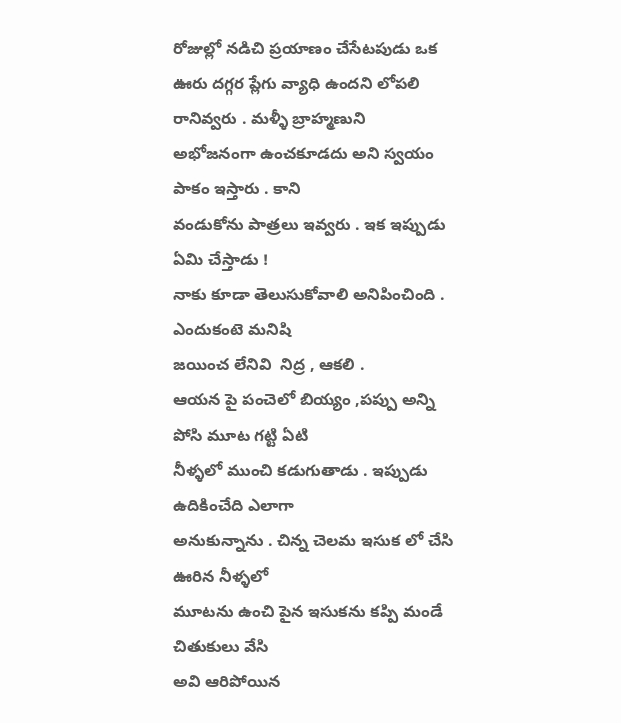రోజుల్లో నడిచి ప్రయాణం చేసేటపుడు ఒక
ఊరు దగ్గర ప్లేగు వ్యాధి ఉందని లోపలి రానివ్వరు . మళ్ళీ బ్రాహ్మణుని
అభోజనంగా ఉంచకూడదు అని స్వయం పాకం ఇస్తారు . కాని
వండుకోను పాత్రలు ఇవ్వరు . ఇక ఇప్పుడు ఏమి చేస్తాడు !
నాకు కూడా తెలుసుకోవాలి అనిపించింది . ఎందుకంటె మనిషి
జయించ లేనివి  నిద్ర , ఆకలి .
ఆయన పై పంచెలో బియ్యం ,పప్పు అన్ని పోసి మూట గట్టి ఏటి
నీళ్ళలో ముంచి కడుగుతాడు . ఇప్పుడు ఉదికించేది ఎలాగా
అనుకున్నాను . చిన్న చెలమ ఇసుక లో చేసి ఊరిన నీళ్ళలో
మూటను ఉంచి పైన ఇసుకను కప్పి మండే చితుకులు వేసి
అవి ఆరిపోయిన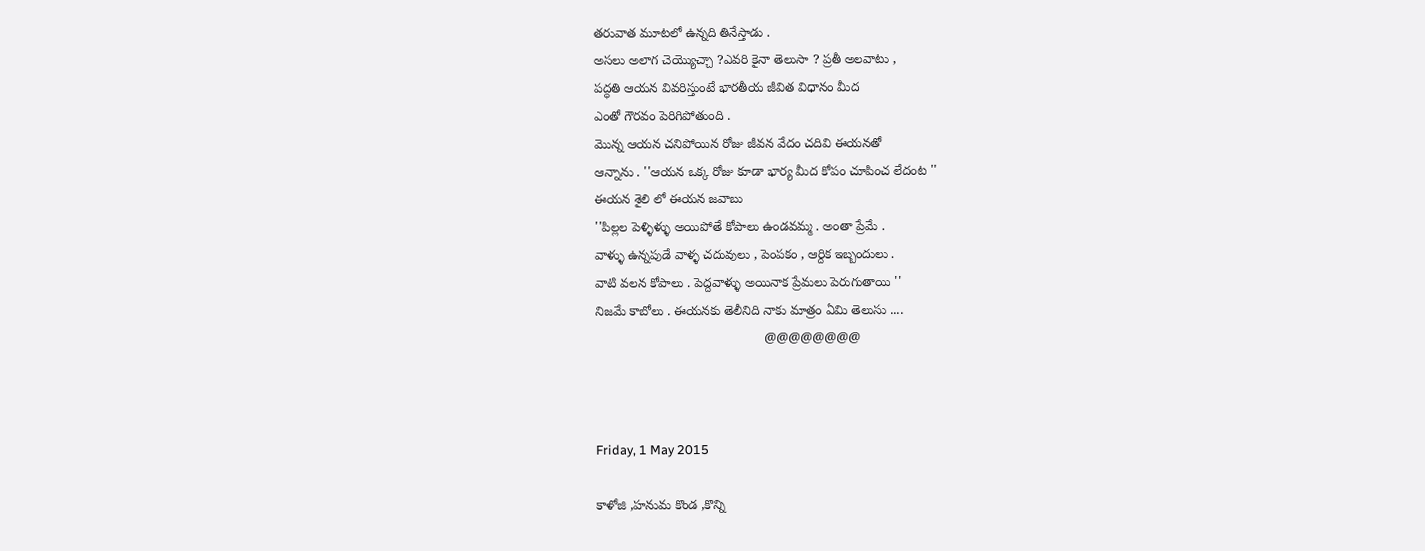తరువాత మూటలో ఉన్నది తినేస్తాడు .
అసలు అలాగ చెయ్యొచ్చా ?ఎవరి కైనా తెలుసా ? ప్రతీ అలవాటు ,
పద్ధతి ఆయన వివరిస్తుంటే భారతీయ జీవిత విధానం మీద
ఎంతో గౌరవం పెరిగిపోతుంది .
మొన్న ఆయన చనిపోయిన రోజు జీవన వేదం చదివి ఈయనతో
ఆన్నాను . ''ఆయన ఒక్క రోజు కూడా భార్య మీద కోపం చూపించ లేదంట ''
ఈయన శైలి లో ఈయన జవాబు
''పిల్లల పెళ్ళిళ్ళు అయిపోతే కోపాలు ఉండవమ్మ . అంతా ప్రేమే .
వాళ్ళు ఉన్నపుడే వాళ్ళ చదువులు , పెంపకం , ఆర్దిక ఇబ్బందులు .
వాటి వలన కోపాలు . పెద్దవాళ్ళు అయినాక ప్రేమలు పెరుగుతాయి ''
నిజమే కాబోలు . ఈయనకు తెలీనిది నాకు మాత్రం ఏమి తెలుసు ....
                                              @@@@@@@@



Friday, 1 May 2015

కాళోజి ,హనుమ కొండ ,కొన్ని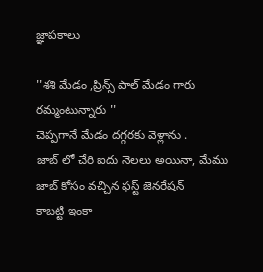జ్ఞాపకాలు

''శశి మేడం ,ప్రిన్స్ పాల్ మేడం గారు రమ్మంటున్నారు ''
చెప్పగానే మేడం దగ్గరకు వెళ్లాను .
జాబ్ లో చేరి ఐదు నెలలు అయినా, మేము  జాబ్ కోసం వచ్చిన ఫస్ట్ జెనరేషన్
కాబట్టి ఇంకా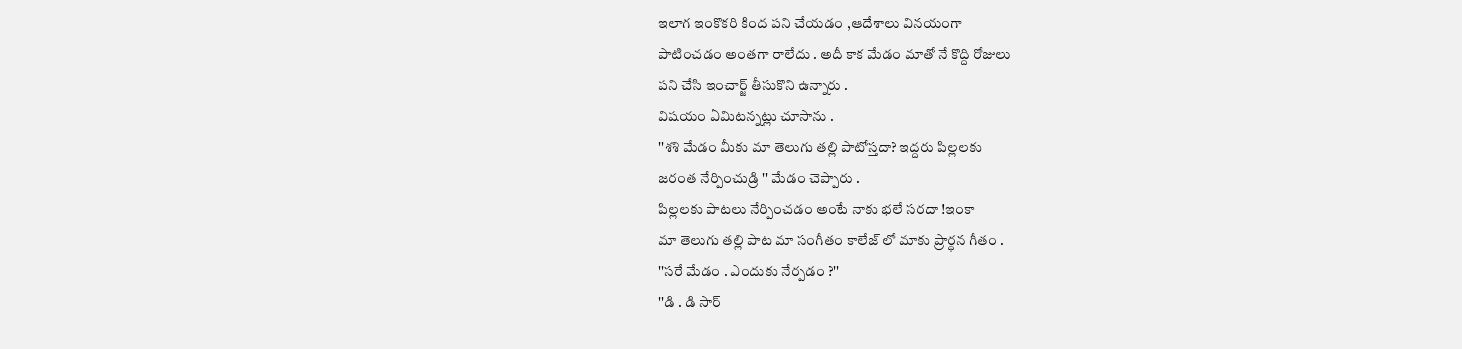ఇలాగ ఇంకొకరి కింద పని చేయడం ,ఆదేశాలు వినయంగా
పాటించడం అంతగా రాలేదు . అదీ కాక మేడం మాతో నే కొద్ది రోజులు
పని చేసి ఇంచార్జ్ తీసుకొని ఉన్నారు .
విషయం ఏమిటన్నట్లు చూసాను .
''శశి మేడం మీకు మా తెలుగు తల్లి పాటోస్తదా? ఇద్దరు పిల్లలకు
జరంత నేర్పించుడ్రి '' మేడం చెప్పారు .
పిల్లలకు పాటలు నేర్పించడం అంటే నాకు భలే సరదా !ఇంకా
మా తెలుగు తల్లి పాట మా సంగీతం కాలేజ్ లో మాకు ప్రార్ధన గీతం .
''సరే మేడం . ఎందుకు నేర్పడం ?''
''డి . డి సార్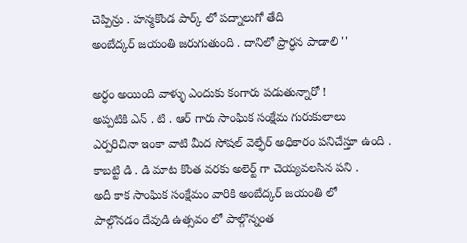చెప్పిన్రు . హన్మకొండ పార్క్ లో పద్నాలుగో తేది
అంబేద్కర్ జయంతి జరుగుతుంది . దానిలో ప్రార్ధన పాడాలి ''

అర్ధం అయింది వాళ్ళు ఎందుకు కంగారు పడుతున్నారో !
అప్పటికి ఎన్ . టి . ఆర్ గారు సాంఘిక సంక్షేమ గురుకులాలు
ఎర్పరిచినా ఇంకా వాటి మీద సోషల్ వెల్ఫేర్ అధికారం పనిచేస్తూ ఉంది .
కాబట్టి డి . డి మాట కొంత వరకు అలెర్ట్ గా చెయ్యవలసిన పని .
అదీ కాక సాంఘిక సంక్షేమం వారికి అంబేద్కర్ జయంతి లో
పాల్గొనడం దేవుడి ఉత్సవం లో పాల్గొన్నంత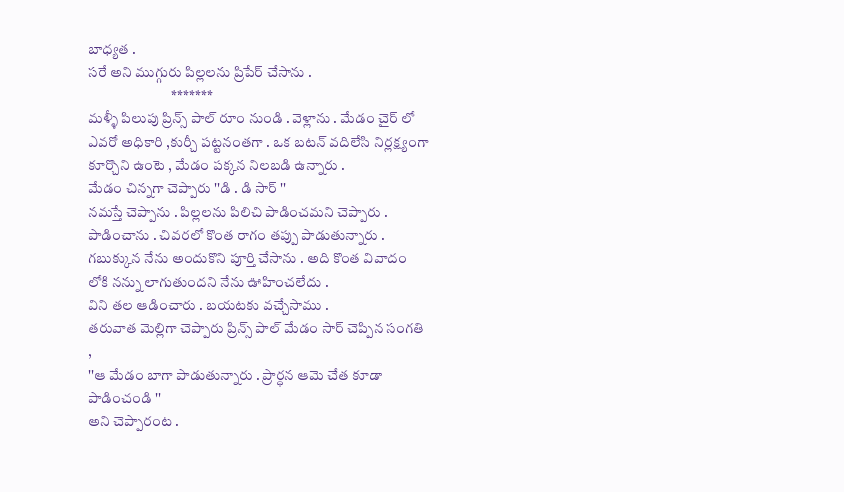బాధ్యత .
సరే అని ముగ్గురు పిల్లలను ప్రిపేర్ చేసాను .
                             *******
మళ్ళీ పిలుపు ప్రిన్స్ పాల్ రూం నుండి . వెళ్లాను . మేడం చైర్ లో
ఎవరో అధికారి ,కుర్చీ పట్టనంతగా . ఒక బటన్ వదిలేసి నిర్లక్ష్యంగా
కూర్చొని ఉంటె , మేడం పక్కన నిలబడి ఉన్నారు .
మేడం చిన్నగా చెప్పారు ''డి . డి సార్ ''
నమస్తే చెప్పాను . పిల్లలను పిలిచి పాడించమని చెప్పారు .
పాడించాను . చివరలో కొంత రాగం తప్పు పాడుతున్నారు .
గబుక్కున నేను అందుకొని పూర్తి చేసాను . అది కొంత వివాదం
లోకి నన్ను లాగుతుందని నేను ఊహించలేదు .
విని తల ఆడించారు . బయటకు వచ్చేసాము .
తరువాత మెల్లిగా చెప్పారు ప్రిన్స్ పాల్ మేడం సార్ చెప్పిన సంగతి ,
''ఆ మేడం బాగా పాడుతున్నారు . ప్రార్ధన ఆమె చేత కూడా పాడించండి ''
అని చెప్పారంట .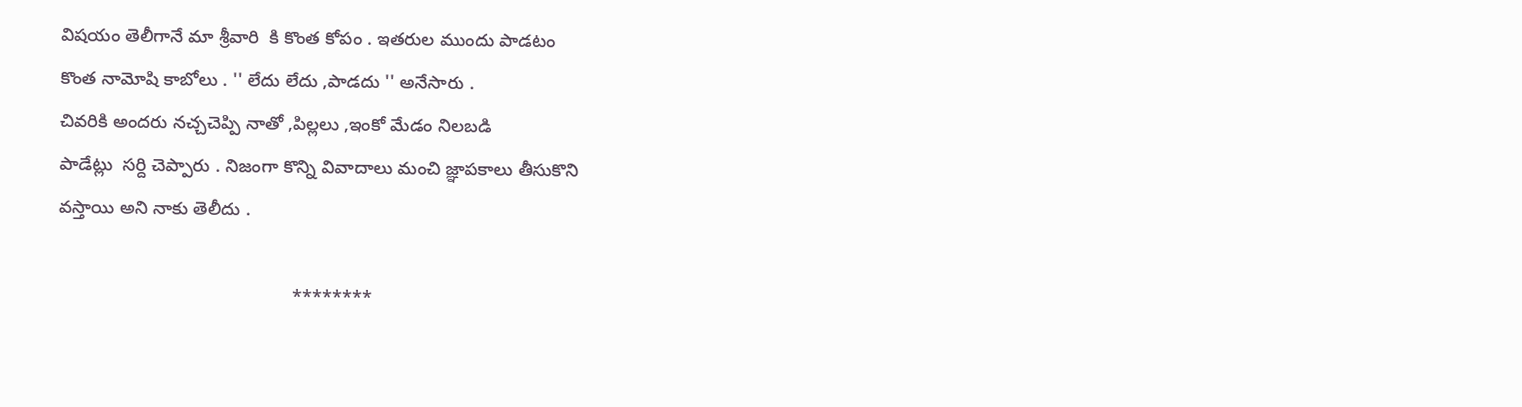విషయం తెలీగానే మా శ్రీవారి  కి కొంత కోపం . ఇతరుల ముందు పాడటం
కొంత నామోషి కాబోలు . '' లేదు లేదు ,పాడదు '' అనేసారు .
చివరికి అందరు నచ్చచెప్పి నాతో ,పిల్లలు ,ఇంకో మేడం నిలబడి
పాడేట్లు  సర్ది చెప్పారు . నిజంగా కొన్ని వివాదాలు మంచి జ్ఞాపకాలు తీసుకొని
వస్తాయి అని నాకు తెలీదు .

                                              ********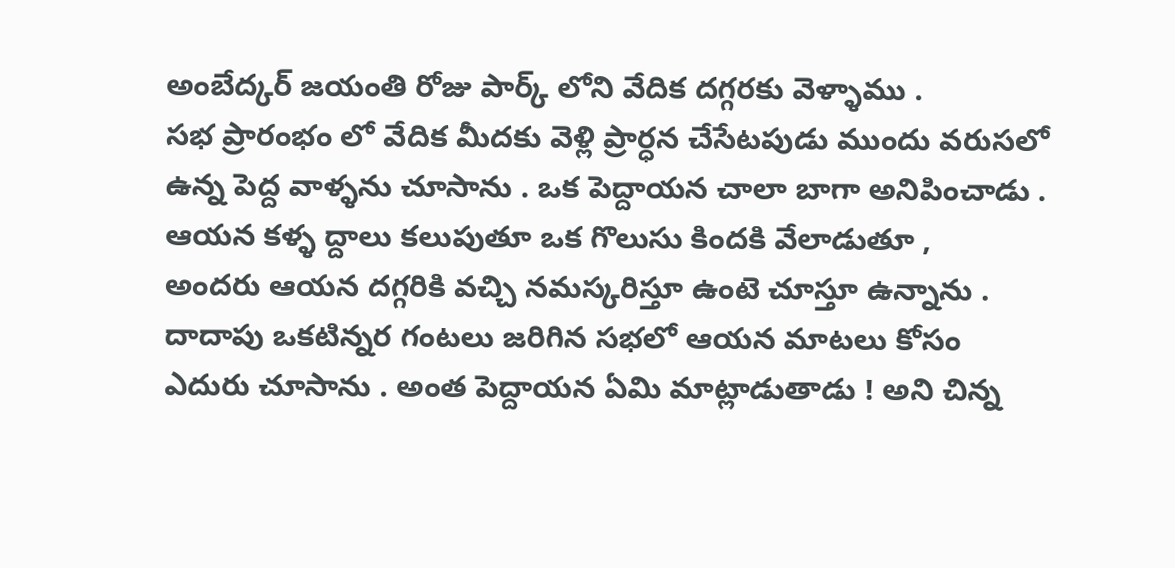అంబేద్కర్ జయంతి రోజు పార్క్ లోని వేదిక దగ్గరకు వెళ్ళాము .
సభ ప్రారంభం లో వేదిక మీదకు వెళ్లి ప్రార్ధన చేసేటపుడు ముందు వరుసలో
ఉన్న పెద్ద వాళ్ళను చూసాను . ఒక పెద్దాయన చాలా బాగా అనిపించాడు .
ఆయన కళ్ళ ద్దాలు కలుపుతూ ఒక గొలుసు కిందకి వేలాడుతూ ,
అందరు ఆయన దగ్గరికి వచ్చి నమస్కరిస్తూ ఉంటె చూస్తూ ఉన్నాను .
దాదాపు ఒకటిన్నర గంటలు జరిగిన సభలో ఆయన మాటలు కోసం
ఎదురు చూసాను . అంత పెద్దాయన ఏమి మాట్లాడుతాడు ! అని చిన్న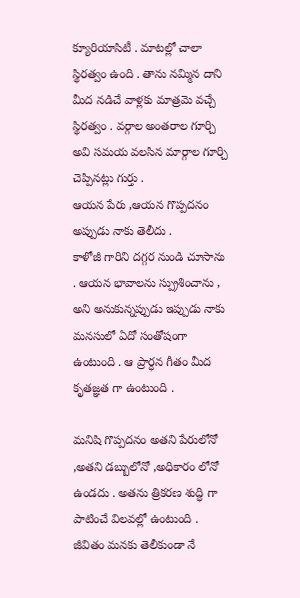క్యూరియాసిటీ . మాటల్లో చాలా స్థిరత్వం ఉంది . తాను నమ్మిన దాని
మీద నడిచే వాళ్లకు మాత్రమె వచ్చే స్థిరత్వం . వర్గాల అంతరాల గూర్చి
అవి సమయ వలసిన మార్గాల గూర్చి చెప్పినట్లు గుర్తు .
ఆయన పేరు ,ఆయన గొప్పదనం అప్పుడు నాకు తెలీదు .
కాళోజీ గారిని దగ్గర నుండి చూసాను . ఆయన భావాలను స్ప్రుశించాను ,
అని అనుకున్నప్పుడు ఇప్పుడు నాకు మనసులో ఏదో సంతోషంగా
ఉంటుంది . ఆ ప్రార్ధన గీతం మీద కృతజ్ఞత గా ఉంటుంది .

మనిషి గొప్పదనం అతని పేరులోనో ,అతని డబ్బులోనో ,అధికారం లోనో
ఉండదు . అతను త్రికరణ శుద్ధి గా పాటించే విలవల్లో ఉంటుంది .
జీవితం మనకు తెలీకుండా నే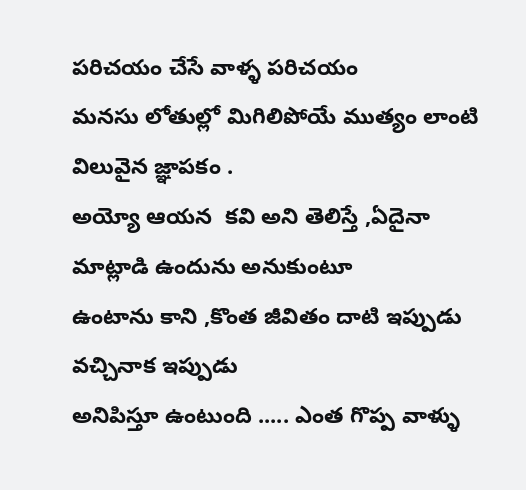పరిచయం చేసే వాళ్ళ పరిచయం
మనసు లోతుల్లో మిగిలిపోయే ముత్యం లాంటి విలువైన జ్ఞాపకం .
అయ్యో ఆయన  కవి అని తెలిస్తే ,ఏదైనా మాట్లాడి ఉందును అనుకుంటూ
ఉంటాను కాని ,కొంత జీవితం దాటి ఇప్పుడు వచ్చినాక ఇప్పుడు
అనిపిస్తూ ఉంటుంది ..... ఎంత గొప్ప వాళ్ళు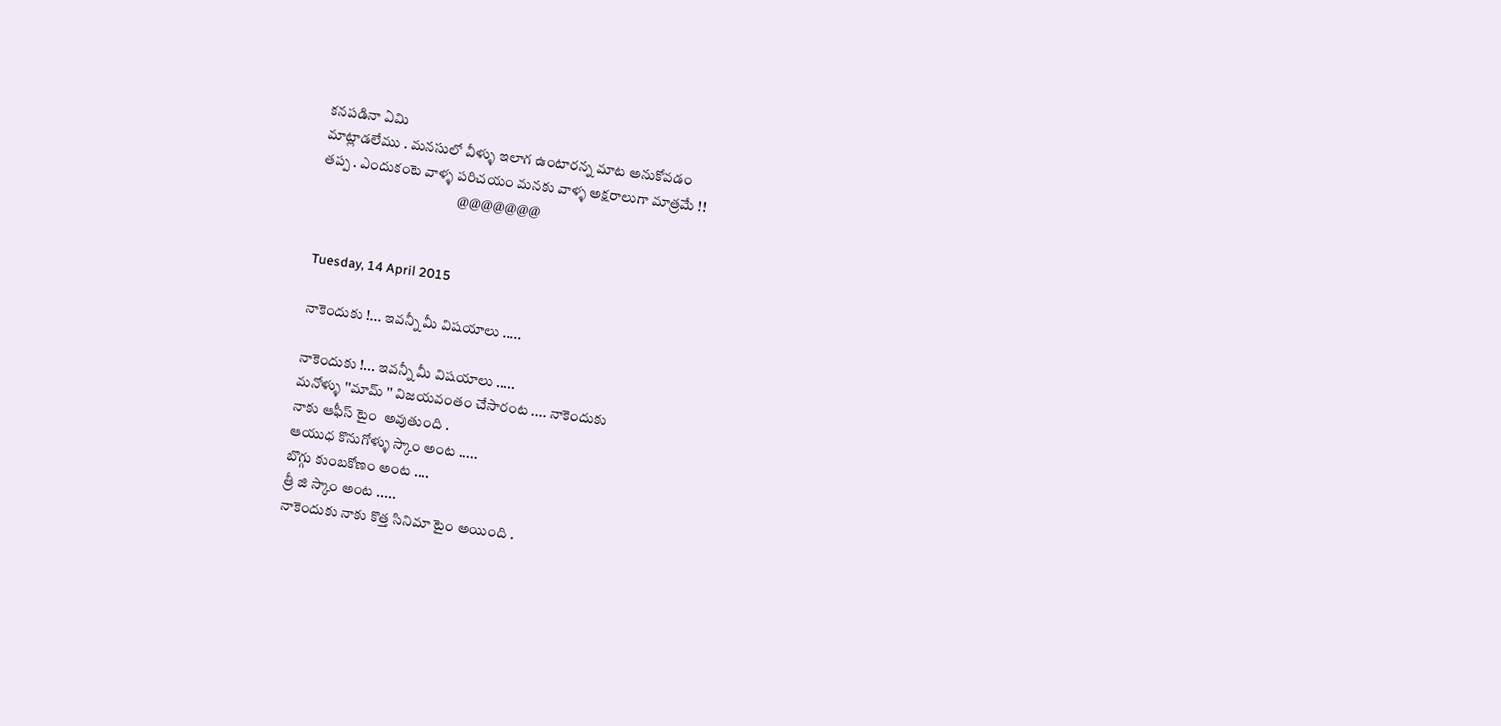కనపడినా ఏమి
మాట్లాడలేము . మనసులో వీళ్ళు ఇలాగ ఉంటారన్న మాట అనుకోవడం
తప్ప . ఎందుకంటె వాళ్ళ పరిచయం మనకు వాళ్ళ అక్షరాలుగా మాత్రమే !!
                                                @@@@@@@


Tuesday, 14 April 2015

నాకెందుకు !... ఇవన్నీ మీ విషయాలు .....

నాకెందుకు !... ఇవన్నీ మీ విషయాలు .....
మనోళ్ళు ''మామ్ '' విజయవంతం చేసారంట .... నాకెందుకు
నాకు ఆఫీస్ టైం  అవుతుంది .
ఆయుధ కొనుగోళ్ళు స్కాం అంట .....
బొగ్గు కుంబకోణం అంట ....
త్రీ జి స్కాం అంట .....
నాకెందుకు నాకు కొత్త సినిమా టైం అయింది .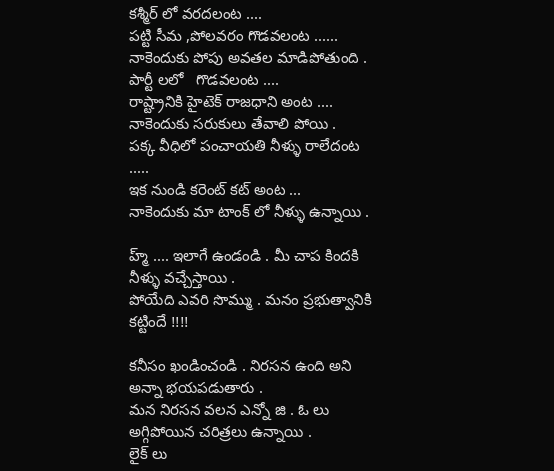కశ్మీర్ లో వరదలంట ....
పట్టి సీమ ,పోలవరం గొడవలంట ......
నాకెందుకు పోపు అవతల మాడిపోతుంది .
పార్టీ లలో   గొడవలంట ....
రాష్ట్రానికి హైటెక్ రాజధాని అంట ....
నాకెందుకు సరుకులు తేవాలి పోయి .
పక్క వీధిలో పంచాయతి నీళ్ళు రాలేదంట .....
ఇక నుండి కరెంట్ కట్ అంట ...
నాకెందుకు మా టాంక్ లో నీళ్ళు ఉన్నాయి .

హ్మ్ .... ఇలాగే ఉండండి . మీ చాప కిందకి నీళ్ళు వచ్చేస్తాయి .
పోయేది ఎవరి సొమ్ము . మనం ప్రభుత్వానికి కట్టిందే !!!!

కనీసం ఖండించండి . నిరసన ఉంది అని అన్నా భయపడుతారు .
మన నిరసన వలన ఎన్నో జి . ఓ లు అగ్గిపోయిన చరిత్రలు ఉన్నాయి .
లైక్ లు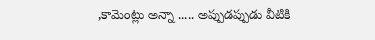,కామెంట్లు అన్నా ..... అప్పుడప్పుడు వీటికి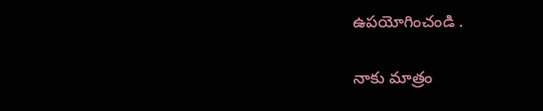ఉపయోగించండి .

నాకు మాత్రం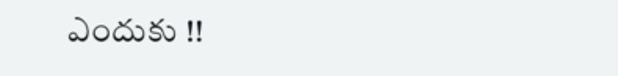ఎందుకు !!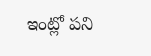ఇంట్లో పని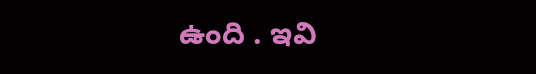ఉంది . ఇవి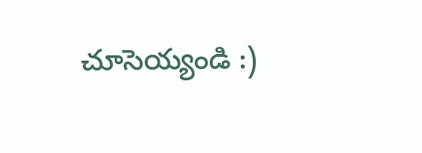చూసెయ్యండి :)